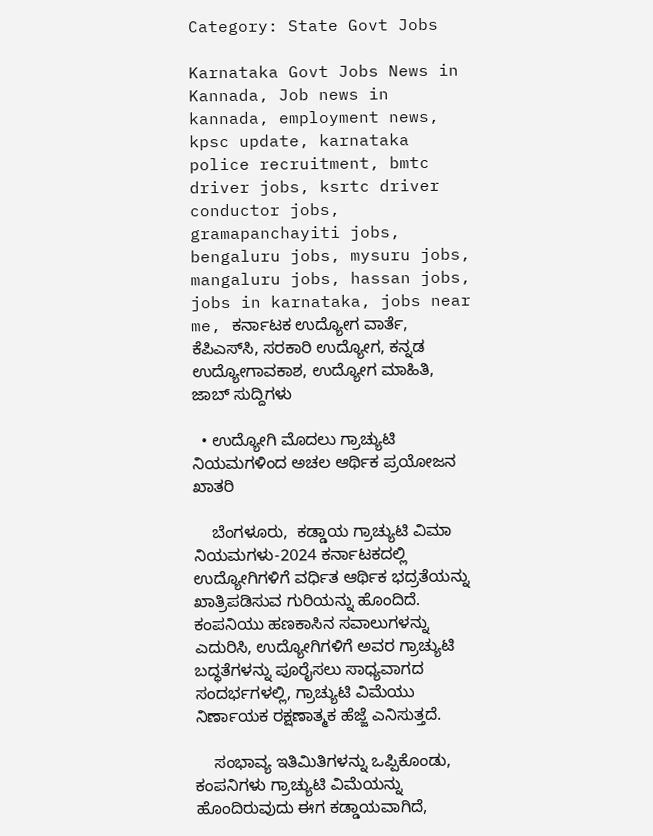Category: State Govt Jobs

Karnataka Govt Jobs News in Kannada, Job news in kannada, employment news, kpsc update, karnataka police recruitment, bmtc driver jobs, ksrtc driver conductor jobs, gramapanchayiti jobs, bengaluru jobs, mysuru jobs, mangaluru jobs, hassan jobs, jobs in karnataka, jobs near me, ಕರ್ನಾಟಕ ಉದ್ಯೋಗ ವಾರ್ತೆ, ಕೆಪಿಎಸ್‌ಸಿ, ಸರಕಾರಿ ಉದ್ಯೋಗ, ಕನ್ನಡ ಉದ್ಯೋಗಾವಕಾಶ, ಉದ್ಯೋಗ ಮಾಹಿತಿ, ಜಾಬ್‌ ಸುದ್ದಿಗಳು

  • ಉದ್ಯೋಗಿ ಮೊದಲು ಗ್ರಾಚ್ಯುಟಿ ನಿಯಮಗಳಿಂದ ಅಚಲ ಆರ್ಥಿಕ ಪ್ರಯೋಜನ ಖಾತರಿ

    ಬೆಂಗಳೂರು,  ಕಡ್ಡಾಯ ಗ್ರಾಚ್ಯುಟಿ ವಿಮಾ ನಿಯಮಗಳು-2024 ಕರ್ನಾಟಕದಲ್ಲಿ ಉದ್ಯೋಗಿಗಳಿಗೆ ವರ್ಧಿತ ಆರ್ಥಿಕ ಭದ್ರತೆಯನ್ನು ಖಾತ್ರಿಪಡಿಸುವ ಗುರಿಯನ್ನು ಹೊಂದಿದೆ. ಕಂಪನಿಯು ಹಣಕಾಸಿನ ಸವಾಲುಗಳನ್ನು ಎದುರಿಸಿ, ಉದ್ಯೋಗಿಗಳಿಗೆ ಅವರ ಗ್ರಾಚ್ಯುಟಿ ಬದ್ಧತೆಗಳನ್ನು ಪೂರೈಸಲು ಸಾಧ್ಯವಾಗದ ಸಂದರ್ಭಗಳಲ್ಲಿ, ಗ್ರಾಚ್ಯುಟಿ ವಿಮೆಯು ನಿರ್ಣಾಯಕ ರಕ್ಷಣಾತ್ಮಕ ಹೆಜ್ಜೆ ಎನಿಸುತ್ತದೆ.

    ಸಂಭಾವ್ಯ ಇತಿಮಿತಿಗಳನ್ನು ಒಪ್ಪಿಕೊಂಡು, ಕಂಪನಿಗಳು ಗ್ರಾಚ್ಯುಟಿ ವಿಮೆಯನ್ನು ಹೊಂದಿರುವುದು ಈಗ ಕಡ್ಡಾಯವಾಗಿದೆ,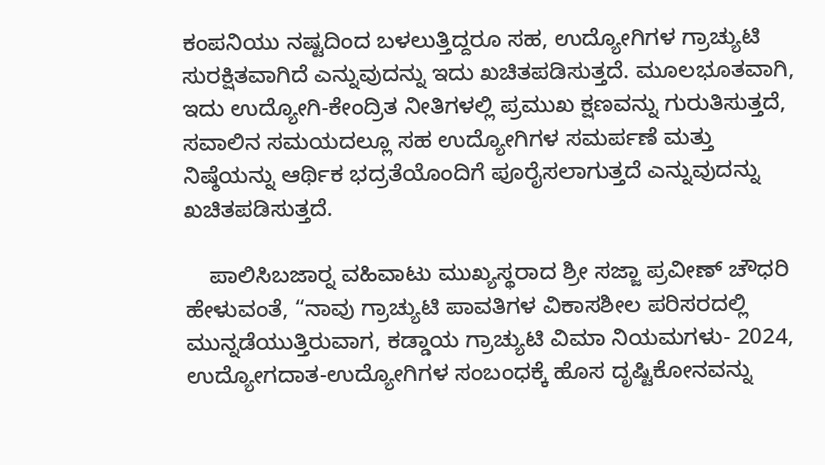ಕಂಪನಿಯು ನಷ್ಟದಿಂದ ಬಳಲುತ್ತಿದ್ದರೂ ಸಹ, ಉದ್ಯೋಗಿಗಳ ಗ್ರಾಚ್ಯುಟಿ ಸುರಕ್ಷಿತವಾಗಿದೆ ಎನ್ನುವುದನ್ನು ಇದು ಖಚಿತಪಡಿಸುತ್ತದೆ. ಮೂಲಭೂತವಾಗಿ, ಇದು ಉದ್ಯೋಗಿ-ಕೇಂದ್ರಿತ ನೀತಿಗಳಲ್ಲಿ ಪ್ರಮುಖ ಕ್ಷಣವನ್ನು ಗುರುತಿಸುತ್ತದೆ, ಸವಾಲಿನ ಸಮಯದಲ್ಲೂ ಸಹ ಉದ್ಯೋಗಿಗಳ ಸಮರ್ಪಣೆ ಮತ್ತು ನಿಷ್ಠೆಯನ್ನು ಆರ್ಥಿಕ ಭದ್ರತೆಯೊಂದಿಗೆ ಪೂರೈಸಲಾಗುತ್ತದೆ ಎನ್ನುವುದನ್ನು ಖಚಿತಪಡಿಸುತ್ತದೆ.

    ಪಾಲಿಸಿಬಜಾರ್‍ನ ವಹಿವಾಟು ಮುಖ್ಯಸ್ಥರಾದ ಶ್ರೀ ಸಜ್ಜಾ ಪ್ರವೀಣ್ ಚೌಧರಿ ಹೇಳುವಂತೆ, “ನಾವು ಗ್ರಾಚ್ಯುಟಿ ಪಾವತಿಗಳ ವಿಕಾಸಶೀಲ ಪರಿಸರದಲ್ಲಿ ಮುನ್ನಡೆಯುತ್ತಿರುವಾಗ, ಕಡ್ಡಾಯ ಗ್ರಾಚ್ಯುಟಿ ವಿಮಾ ನಿಯಮಗಳು- 2024, ಉದ್ಯೋಗದಾತ-ಉದ್ಯೋಗಿಗಳ ಸಂಬಂಧಕ್ಕೆ ಹೊಸ ದೃಷ್ಟಿಕೋನವನ್ನು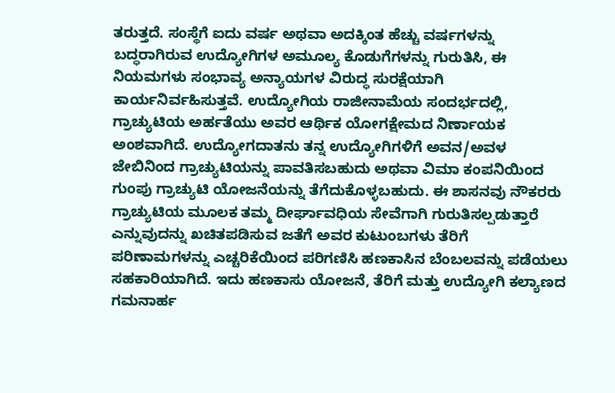ತರುತ್ತದೆ. ಸಂಸ್ಥೆಗೆ ಐದು ವರ್ಷ ಅಥವಾ ಅದಕ್ಕಿಂತ ಹೆಚ್ಚು ವರ್ಷಗಳನ್ನು ಬದ್ಧರಾಗಿರುವ ಉದ್ಯೋಗಿಗಳ ಅಮೂಲ್ಯ ಕೊಡುಗೆಗಳನ್ನು ಗುರುತಿಸಿ, ಈ ನಿಯಮಗಳು ಸಂಭಾವ್ಯ ಅನ್ಯಾಯಗಳ ವಿರುದ್ಧ ಸುರಕ್ಷೆಯಾಗಿ ಕಾರ್ಯನಿರ್ವಹಿಸುತ್ತವೆ. ಉದ್ಯೋಗಿಯ ರಾಜೀನಾಮೆಯ ಸಂದರ್ಭದಲ್ಲಿ, ಗ್ರಾಚ್ಯುಟಿಯ ಅರ್ಹತೆಯು ಅವರ ಆರ್ಥಿಕ ಯೋಗಕ್ಷೇಮದ ನಿರ್ಣಾಯಕ ಅಂಶವಾಗಿದೆ. ಉದ್ಯೋಗದಾತನು ತನ್ನ ಉದ್ಯೋಗಿಗಳಿಗೆ ಅವನ/ಅವಳ ಜೇಬಿನಿಂದ ಗ್ರಾಚ್ಯುಟಿಯನ್ನು ಪಾವತಿಸಬಹುದು ಅಥವಾ ವಿಮಾ ಕಂಪನಿಯಿಂದ ಗುಂಪು ಗ್ರಾಚ್ಯುಟಿ ಯೋಜನೆಯನ್ನು ತೆಗೆದುಕೊಳ್ಳಬಹುದು. ಈ ಶಾಸನವು ನೌಕರರು ಗ್ರಾಚ್ಯುಟಿಯ ಮೂಲಕ ತಮ್ಮ ದೀರ್ಘಾವಧಿಯ ಸೇವೆಗಾಗಿ ಗುರುತಿಸಲ್ಪಡುತ್ತಾರೆ ಎನ್ನುವುದನ್ನು ಖಚಿತಪಡಿಸುವ ಜತೆಗೆ ಅವರ ಕುಟುಂಬಗಳು ತೆರಿಗೆ ಪರಿಣಾಮಗಳನ್ನು ಎಚ್ಚರಿಕೆಯಿಂದ ಪರಿಗಣಿಸಿ ಹಣಕಾಸಿನ ಬೆಂಬಲವನ್ನು ಪಡೆಯಲು ಸಹಕಾರಿಯಾಗಿದೆ. ಇದು ಹಣಕಾಸು ಯೋಜನೆ, ತೆರಿಗೆ ಮತ್ತು ಉದ್ಯೋಗಿ ಕಲ್ಯಾಣದ ಗಮನಾರ್ಹ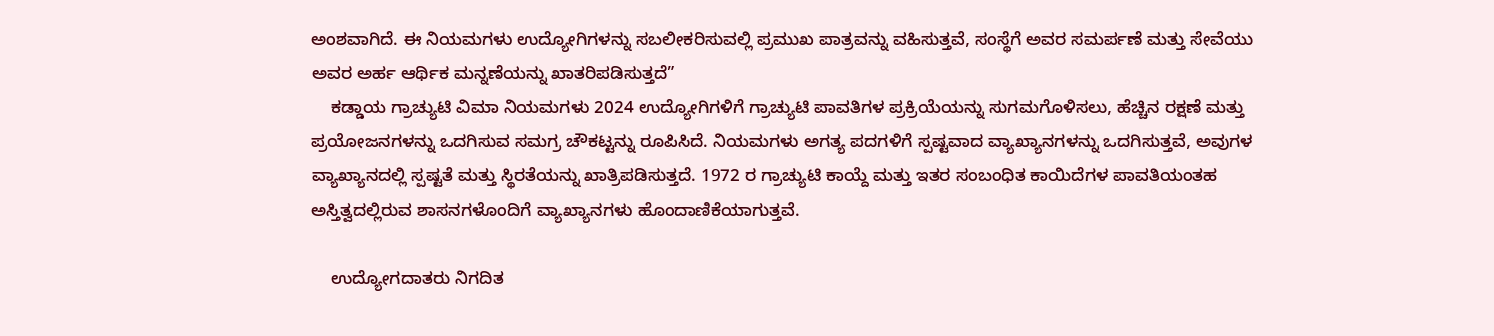ಅಂಶವಾಗಿದೆ. ಈ ನಿಯಮಗಳು ಉದ್ಯೋಗಿಗಳನ್ನು ಸಬಲೀಕರಿಸುವಲ್ಲಿ ಪ್ರಮುಖ ಪಾತ್ರವನ್ನು ವಹಿಸುತ್ತವೆ, ಸಂಸ್ಥೆಗೆ ಅವರ ಸಮರ್ಪಣೆ ಮತ್ತು ಸೇವೆಯು ಅವರ ಅರ್ಹ ಆರ್ಥಿಕ ಮನ್ನಣೆಯನ್ನು ಖಾತರಿಪಡಿಸುತ್ತದೆ”
    ಕಡ್ಡಾಯ ಗ್ರಾಚ್ಯುಟಿ ವಿಮಾ ನಿಯಮಗಳು 2024 ಉದ್ಯೋಗಿಗಳಿಗೆ ಗ್ರಾಚ್ಯುಟಿ ಪಾವತಿಗಳ ಪ್ರಕ್ರಿಯೆಯನ್ನು ಸುಗಮಗೊಳಿಸಲು, ಹೆಚ್ಚಿನ ರಕ್ಷಣೆ ಮತ್ತು ಪ್ರಯೋಜನಗಳನ್ನು ಒದಗಿಸುವ ಸಮಗ್ರ ಚೌಕಟ್ಟನ್ನು ರೂಪಿಸಿದೆ. ನಿಯಮಗಳು ಅಗತ್ಯ ಪದಗಳಿಗೆ ಸ್ಪಷ್ಟವಾದ ವ್ಯಾಖ್ಯಾನಗಳನ್ನು ಒದಗಿಸುತ್ತವೆ, ಅವುಗಳ ವ್ಯಾಖ್ಯಾನದಲ್ಲಿ ಸ್ಪಷ್ಟತೆ ಮತ್ತು ಸ್ಥಿರತೆಯನ್ನು ಖಾತ್ರಿಪಡಿಸುತ್ತದೆ. 1972 ರ ಗ್ರಾಚ್ಯುಟಿ ಕಾಯ್ದೆ ಮತ್ತು ಇತರ ಸಂಬಂಧಿತ ಕಾಯಿದೆಗಳ ಪಾವತಿಯಂತಹ ಅಸ್ತಿತ್ವದಲ್ಲಿರುವ ಶಾಸನಗಳೊಂದಿಗೆ ವ್ಯಾಖ್ಯಾನಗಳು ಹೊಂದಾಣಿಕೆಯಾಗುತ್ತವೆ.

    ಉದ್ಯೋಗದಾತರು ನಿಗದಿತ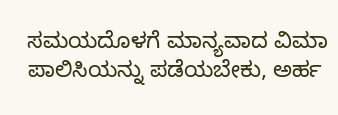ಸಮಯದೊಳಗೆ ಮಾನ್ಯವಾದ ವಿಮಾ ಪಾಲಿಸಿಯನ್ನು ಪಡೆಯಬೇಕು, ಅರ್ಹ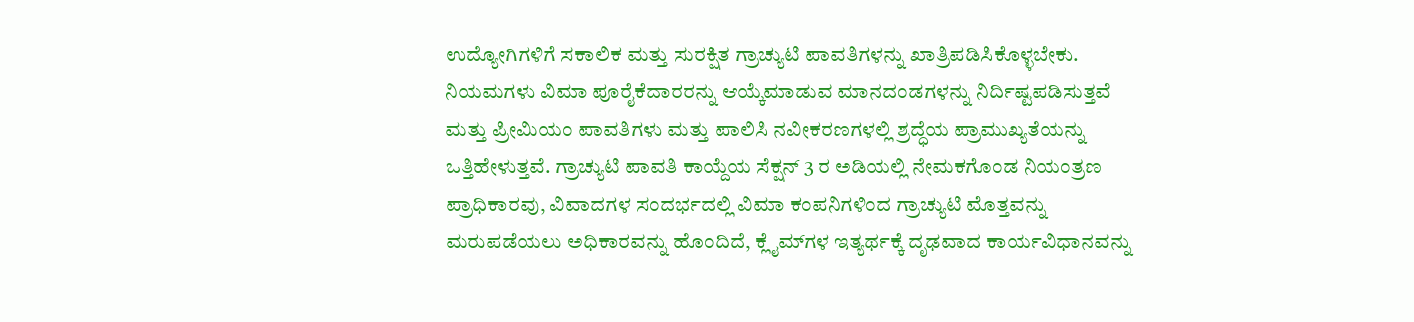ಉದ್ಯೋಗಿಗಳಿಗೆ ಸಕಾಲಿಕ ಮತ್ತು ಸುರಕ್ಷಿತ ಗ್ರಾಚ್ಯುಟಿ ಪಾವತಿಗಳನ್ನು ಖಾತ್ರಿಪಡಿಸಿಕೊಳ್ಳಬೇಕು. ನಿಯಮಗಳು ವಿಮಾ ಪೂರೈಕೆದಾರರನ್ನು ಆಯ್ಕೆಮಾಡುವ ಮಾನದಂಡಗಳನ್ನು ನಿರ್ದಿಷ್ಟಪಡಿಸುತ್ತವೆ ಮತ್ತು ಪ್ರೀಮಿಯಂ ಪಾವತಿಗಳು ಮತ್ತು ಪಾಲಿಸಿ ನವೀಕರಣಗಳಲ್ಲಿ ಶ್ರದ್ಧೆಯ ಪ್ರಾಮುಖ್ಯತೆಯನ್ನು ಒತ್ತಿಹೇಳುತ್ತವೆ. ಗ್ರಾಚ್ಯುಟಿ ಪಾವತಿ ಕಾಯ್ದೆಯ ಸೆಕ್ಷನ್ 3 ರ ಅಡಿಯಲ್ಲಿ ನೇಮಕಗೊಂಡ ನಿಯಂತ್ರಣ ಪ್ರಾಧಿಕಾರವು, ವಿವಾದಗಳ ಸಂದರ್ಭದಲ್ಲಿ ವಿಮಾ ಕಂಪನಿಗಳಿಂದ ಗ್ರಾಚ್ಯುಟಿ ಮೊತ್ತವನ್ನು ಮರುಪಡೆಯಲು ಅಧಿಕಾರವನ್ನು ಹೊಂದಿದೆ, ಕ್ಲೈಮ್‍ಗಳ ಇತ್ಯರ್ಥಕ್ಕೆ ದೃಢವಾದ ಕಾರ್ಯವಿಧಾನವನ್ನು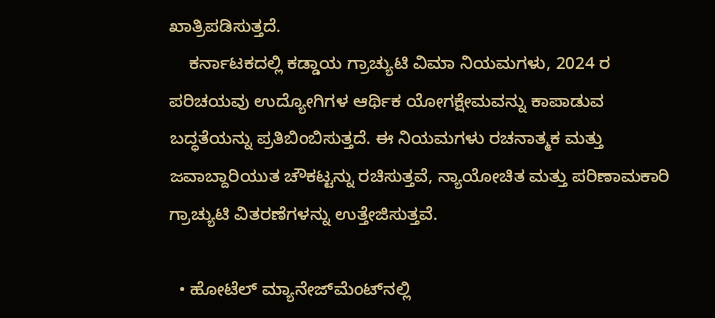ಖಾತ್ರಿಪಡಿಸುತ್ತದೆ.
    ಕರ್ನಾಟಕದಲ್ಲಿ ಕಡ್ಡಾಯ ಗ್ರಾಚ್ಯುಟಿ ವಿಮಾ ನಿಯಮಗಳು, 2024 ರ ಪರಿಚಯವು ಉದ್ಯೋಗಿಗಳ ಆರ್ಥಿಕ ಯೋಗಕ್ಷೇಮವನ್ನು ಕಾಪಾಡುವ ಬದ್ಧತೆಯನ್ನು ಪ್ರತಿಬಿಂಬಿಸುತ್ತದೆ. ಈ ನಿಯಮಗಳು ರಚನಾತ್ಮಕ ಮತ್ತು ಜವಾಬ್ದಾರಿಯುತ ಚೌಕಟ್ಟನ್ನು ರಚಿಸುತ್ತವೆ, ನ್ಯಾಯೋಚಿತ ಮತ್ತು ಪರಿಣಾಮಕಾರಿ ಗ್ರಾಚ್ಯುಟಿ ವಿತರಣೆಗಳನ್ನು ಉತ್ತೇಜಿಸುತ್ತವೆ.

  • ಹೋಟೆಲ್‌ ಮ್ಯಾನೇಜ್‌ಮೆಂಟ್‌ನಲ್ಲಿ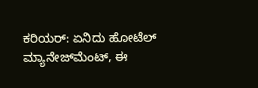ಕರಿಯರ್‌: ಏನಿದು ಹೋಟೆಲ್‌ ಮ್ಯಾನೇಜ್‌ಮೆಂಟ್‌, ಈ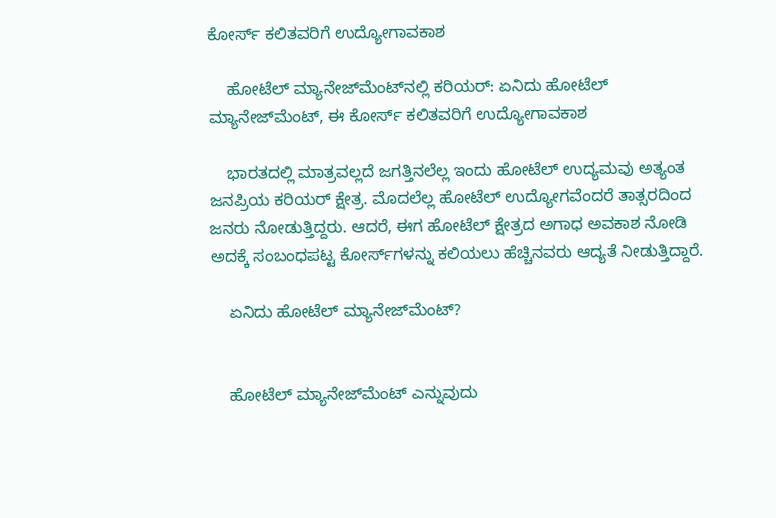ಕೋರ್ಸ್‌ ಕಲಿತವರಿಗೆ ಉದ್ಯೋಗಾವಕಾಶ

    ಹೋಟೆಲ್‌ ಮ್ಯಾನೇಜ್‌ಮೆಂಟ್‌ನಲ್ಲಿ ಕರಿಯರ್‌: ಏನಿದು ಹೋಟೆಲ್‌ ಮ್ಯಾನೇಜ್‌ಮೆಂಟ್‌, ಈ ಕೋರ್ಸ್‌ ಕಲಿತವರಿಗೆ ಉದ್ಯೋಗಾವಕಾಶ

    ಭಾರತದಲ್ಲಿ ಮಾತ್ರವಲ್ಲದೆ ಜಗತ್ತಿನಲೆಲ್ಲ ಇಂದು ಹೋಟೆಲ್‌ ಉದ್ಯಮವು ಅತ್ಯಂತ ಜನಪ್ರಿಯ ಕರಿಯರ್‌ ಕ್ಷೇತ್ರ. ಮೊದಲೆಲ್ಲ ಹೋಟೆಲ್‌ ಉದ್ಯೋಗವೆಂದರೆ ತಾತ್ಸರದಿಂದ ಜನರು ನೋಡುತ್ತಿದ್ದರು. ಆದರೆ, ಈಗ ಹೋಟೆಲ್‌ ಕ್ಷೇತ್ರದ ಅಗಾಧ ಅವಕಾಶ ನೋಡಿ ಅದಕ್ಕೆ ಸಂಬಂಧಪಟ್ಟ ಕೋರ್ಸ್‌ಗಳನ್ನು ಕಲಿಯಲು ಹೆಚ್ಚಿನವರು ಆದ್ಯತೆ ನೀಡುತ್ತಿದ್ದಾರೆ.

    ಏನಿದು ಹೋಟೆಲ್‌ ಮ್ಯಾನೇಜ್‌ಮೆಂಟ್‌?


    ಹೋಟೆಲ್‌ ಮ್ಯಾನೇಜ್‌ಮೆಂಟ್‌ ಎನ್ನುವುದು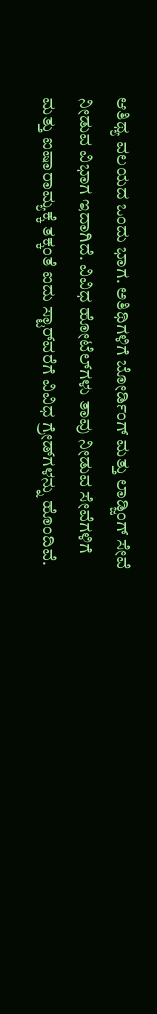ಆತಿಥ್ಯ ವಲಯದ ಒಂದು ಭಾಗ. ಅತಿಥಿಗಳಿಗೆ ಬೋರ್ಡಿಂಗ್‌ ಮತ್ತು ಲಾಡ್ಜಿಂಗ್‌ ಸೇವೆ ನೀಡುವ ವಿಭಾಗ ಇದಾಗಿದೆ. ವಿವಿಧ ಹೋಟೆಲ್‌ಗಳು ತಾವು ನೀಡುವ ಸೇವೆಗಳಿಗೆ ಮತ್ತು ಐಷಾರಾಮ್ಯಕ್ಕೆ ತಕ್ಕಂತೆ ಐದು ಸ್ಟಾರ್‌ವರೆಗೆ ವಿವಿಧ ಗ್ರೇಡ್‌ಗಳನ್ನು ಹೊಂದಿವೆ.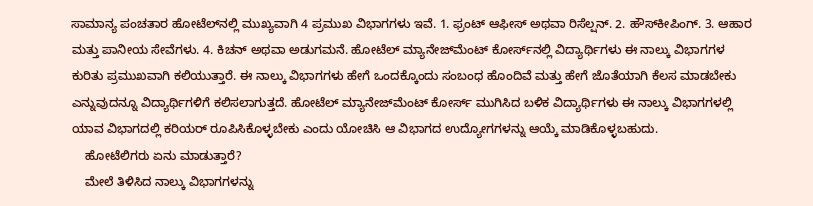ಸಾಮಾನ್ಯ ಪಂಚತಾರ ಹೋಟೆಲ್‌ನಲ್ಲಿ ಮುಖ್ಯವಾಗಿ 4 ಪ್ರಮುಖ ವಿಭಾಗಗಳು ಇವೆ. 1. ಫ್ರಂಟ್‌ ಆಫೀಸ್‌ ಅಥವಾ ರಿಸೆಲ್ಷನ್‌. 2. ಹೌಸ್‌ಕೀಪಿಂಗ್‌. 3. ಆಹಾರ ಮತ್ತು ಪಾನೀಯ ಸೇವೆಗಳು. 4. ಕಿಚನ್‌ ಅಥವಾ ಅಡುಗಮನೆ. ಹೋಟೆಲ್‌ ಮ್ಯಾನೇಜ್‌ಮೆಂಟ್‌ ಕೋರ್ಸ್‌ನಲ್ಲಿ ವಿದ್ಯಾರ್ಥಿಗಳು ಈ ನಾಲ್ಕು ವಿಭಾಗಗಳ ಕುರಿತು ಪ್ರಮುಖವಾಗಿ ಕಲಿಯುತ್ತಾರೆ. ಈ ನಾಲ್ಕು ವಿಭಾಗಗಳು ಹೇಗೆ ಒಂದಕ್ಕೊಂದು ಸಂಬಂಧ ಹೊಂದಿವೆ ಮತ್ತು ಹೇಗೆ ಜೊತೆಯಾಗಿ ಕೆಲಸ ಮಾಡಬೇಕು ಎನ್ನುವುದನ್ನೂ ವಿದ್ಯಾರ್ಥಿಗಳಿಗೆ ಕಲಿಸಲಾಗುತ್ತದೆ. ಹೋಟೆಲ್‌ ಮ್ಯಾನೇಜ್‌ಮೆಂಟ್‌ ಕೋರ್ಸ್‌ ಮುಗಿಸಿದ ಬಳಿಕ ವಿದ್ಯಾರ್ಥಿಗಳು ಈ ನಾಲ್ಕು ವಿಭಾಗಗಳಲ್ಲಿ ಯಾವ ವಿಭಾಗದಲ್ಲಿ ಕರಿಯರ್‌ ರೂಪಿಸಿಕೊಳ್ಳಬೇಕು ಎಂದು ಯೋಚಿಸಿ ಆ ವಿಭಾಗದ ಉದ್ಯೋಗಗಳನ್ನು ಆಯ್ಕೆ ಮಾಡಿಕೊಳ್ಳಬಹುದು.
    ಹೋಟೆಲಿಗರು ಏನು ಮಾಡುತ್ತಾರೆ?
    ಮೇಲೆ ತಿಳಿಸಿದ ನಾಲ್ಕು ವಿಭಾಗಗಳನ್ನು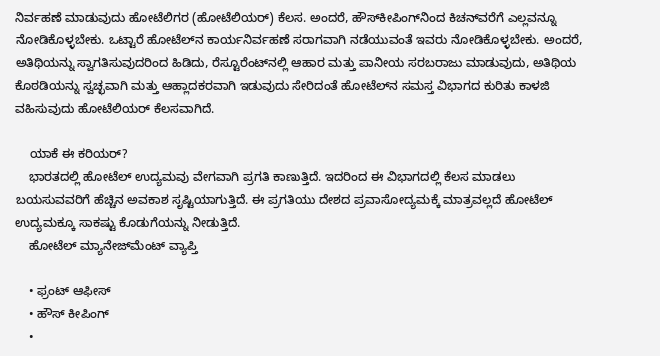ನಿರ್ವಹಣೆ ಮಾಡುವುದು ಹೋಟೆಲಿಗರ (ಹೋಟೆಲಿಯರ್‌) ಕೆಲಸ. ಅಂದರೆ, ಹೌಸ್‌ಕೀಪಿಂಗ್‌ನಿಂದ ಕಿಚನ್‌ವರೆಗೆ ಎಲ್ಲವನ್ನೂ ನೋಡಿಕೊಳ್ಳಬೇಕು. ಒಟ್ಟಾರೆ ಹೋಟೆಲ್‌ನ ಕಾರ್ಯನಿರ್ವಹಣೆ ಸರಾಗವಾಗಿ ನಡೆಯುವಂತೆ ಇವರು ನೋಡಿಕೊಳ್ಳಬೇಕು. ಅಂದರೆ, ಅತಿಥಿಯನ್ನು ಸ್ವಾಗತಿಸುವುದರಿಂದ ಹಿಡಿದು, ರೆಸ್ಟೂರೆಂಟ್‌ನಲ್ಲಿ ಆಹಾರ ಮತ್ತು ಪಾನೀಯ ಸರಬರಾಜು ಮಾಡುವುದು, ಅತಿಥಿಯ ಕೊಠಡಿಯನ್ನು ಸ್ವಚ್ಛವಾಗಿ ಮತ್ತು ಆಹ್ಲಾದಕರವಾಗಿ ಇಡುವುದು ಸೇರಿದಂತೆ ಹೋಟೆಲ್‌ನ ಸಮಸ್ತ ವಿಭಾಗದ ಕುರಿತು ಕಾಳಜಿ ವಹಿಸುವುದು ಹೋಟೆಲಿಯರ್‌ ಕೆಲಸವಾಗಿದೆ.

    ಯಾಕೆ ಈ ಕರಿಯರ್‌?
    ಭಾರತದಲ್ಲಿ ಹೋಟೆಲ್‌ ಉದ್ಯಮವು ವೇಗವಾಗಿ ಪ್ರಗತಿ ಕಾಣುತ್ತಿದೆ. ಇದರಿಂದ ಈ ವಿಭಾಗದಲ್ಲಿ ಕೆಲಸ ಮಾಡಲು ಬಯಸುವವರಿಗೆ ಹೆಚ್ಚಿನ ಅವಕಾಶ ಸೃಷ್ಟಿಯಾಗುತ್ತಿದೆ. ಈ ಪ್ರಗತಿಯು ದೇಶದ ಪ್ರವಾಸೋದ್ಯಮಕ್ಕೆ ಮಾತ್ರವಲ್ಲದೆ ಹೋಟೆಲ್‌ ಉದ್ಯಮಕ್ಕೂ ಸಾಕಷ್ಟು ಕೊಡುಗೆಯನ್ನು ನೀಡುತ್ತಿದೆ.
    ಹೋಟೆಲ್‌ ಮ್ಯಾನೇಜ್‌ಮೆಂಟ್‌ ವ್ಯಾಪ್ತಿ

    • ಫ್ರಂಟ್‌ ಆಫೀಸ್‌
    • ಹೌಸ್‌ ಕೀಪಿಂಗ್‌
    •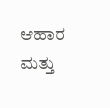ಆಹಾರ ಮತ್ತು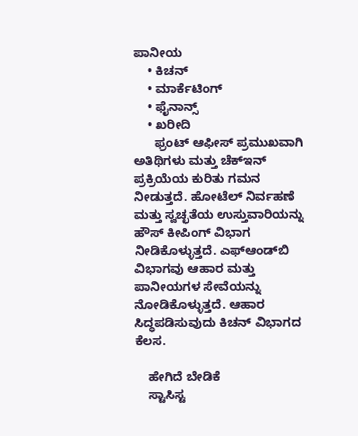ಪಾನೀಯ
    • ಕಿಚನ್‌
    • ಮಾರ್ಕೆಟಿಂಗ್‌
    • ಫೈನಾನ್ಸ್‌
    • ಖರೀದಿ
      ಫ್ರಂಟ್‌ ಆಫೀಸ್‌ ಪ್ರಮುಖವಾಗಿ ಅತಿಥಿಗಳು ಮತ್ತು ಚೆಕ್‌ಇನ್‌ ಪ್ರಕ್ರಿಯೆಯ ಕುರಿತು ಗಮನ ನೀಡುತ್ತದೆ. ಹೋಟೆಲ್‌ ನಿರ್ವಹಣೆ ಮತ್ತು ಸ್ವಚ್ಛತೆಯ ಉಸ್ತುವಾರಿಯನ್ನು ಹೌಸ್‌ ಕೀಪಿಂಗ್‌ ವಿಭಾಗ ನೀಡಿಕೊಳ್ಳುತ್ತದೆ. ಎಫ್‌ಆಂಡ್‌ಬಿ ವಿಭಾಗವು ಆಹಾರ ಮತ್ತು ಪಾನೀಯಗಳ ಸೇವೆಯನ್ನು ನೋಡಿಕೊಳ್ಳುತ್ತದೆ. ಆಹಾರ ಸಿದ್ಧಪಡಿಸುವುದು ಕಿಚನ್‌ ವಿಭಾಗದ ಕೆಲಸ.

    ಹೇಗಿದೆ ಬೇಡಿಕೆ
    ಸ್ಟಾಸಿಸ್ಟ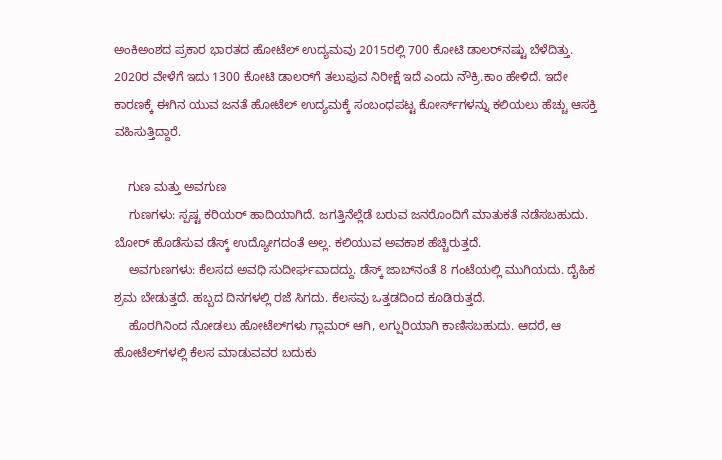ಅಂಕಿಅಂಶದ ಪ್ರಕಾರ ಭಾರತದ ಹೋಟೆಲ್‌ ಉದ್ಯಮವು 2015ರಲ್ಲಿ 700 ಕೋಟಿ ಡಾಲರ್‌ನಷ್ಟು ಬೆಳೆದಿತ್ತು. 2020ರ ವೇಳೆಗೆ ಇದು 1300 ಕೋಟಿ ಡಾಲರ್‌ಗೆ ತಲುಪುವ ನಿರೀಕ್ಷೆ ಇದೆ ಎಂದು ನೌಕ್ರಿ.ಕಾಂ ಹೇಳಿದೆ. ಇದೇ ಕಾರಣಕ್ಕೆ ಈಗಿನ ಯುವ ಜನತೆ ಹೋಟೆಲ್‌ ಉದ್ಯಮಕ್ಕೆ ಸಂಬಂಧಪಟ್ಟ ಕೋರ್ಸ್‌ಗಳನ್ನು ಕಲಿಯಲು ಹೆಚ್ಚು ಆಸಕ್ತಿ ವಹಿಸುತ್ತಿದ್ದಾರೆ.

    ಗುಣ ಮತ್ತು ಅವಗುಣ
    ಗುಣಗಳು: ಸ್ಪಷ್ಟ ಕರಿಯರ್‌ ಹಾದಿಯಾಗಿದೆ. ಜಗತ್ತಿನೆಲ್ಲೆಡೆ ಬರುವ ಜನರೊಂದಿಗೆ ಮಾತುಕತೆ ನಡೆಸಬಹುದು. ಬೋರ್‌ ಹೊಡೆಸುವ ಡೆಸ್ಕ್‌ ಉದ್ಯೋಗದಂತೆ ಅಲ್ಲ. ಕಲಿಯುವ ಅವಕಾಶ ಹೆಚ್ಚಿರುತ್ತದೆ.
    ಅವಗುಣಗಳು: ಕೆಲಸದ ಅವಧಿ ಸುದೀರ್ಘವಾದದ್ದು. ಡೆಸ್ಕ್‌ ಜಾಬ್‌ನಂತೆ 8 ಗಂಟೆಯಲ್ಲಿ ಮುಗಿಯದು. ದೈಹಿಕ ಶ್ರಮ ಬೇಡುತ್ತದೆ. ಹಬ್ಬದ ದಿನಗಳಲ್ಲಿ ರಜೆ ಸಿಗದು. ಕೆಲಸವು ಒತ್ತಡದಿಂದ ಕೂಡಿರುತ್ತದೆ.
    ಹೊರಗಿನಿಂದ ನೋಡಲು ಹೋಟೆಲ್‌ಗಳು ಗ್ಲಾಮರ್‌ ಆಗಿ, ಲಗ್ಷುರಿಯಾಗಿ ಕಾಣಿಸಬಹುದು. ಆದರೆ, ಆ ಹೋಟೆಲ್‌ಗಳಲ್ಲಿ ಕೆಲಸ ಮಾಡುವವರ ಬದುಕು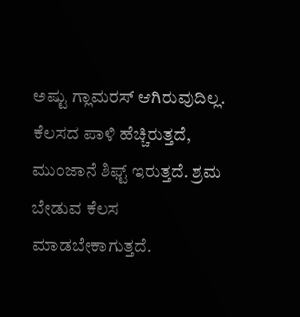ಅಷ್ಟು ಗ್ಲಾಮರಸ್‌ ಆಗಿರುವುದಿಲ್ಲ. ಕೆಲಸದ ಪಾಳಿ ಹೆಚ್ಚಿರುತ್ತದೆ, ಮುಂಜಾನೆ ಶಿಫ್ಟ್‌ ಇರುತ್ತದೆ. ಶ್ರಮ ಬೇಡುವ ಕೆಲಸ ಮಾಡಬೇಕಾಗುತ್ತದೆ.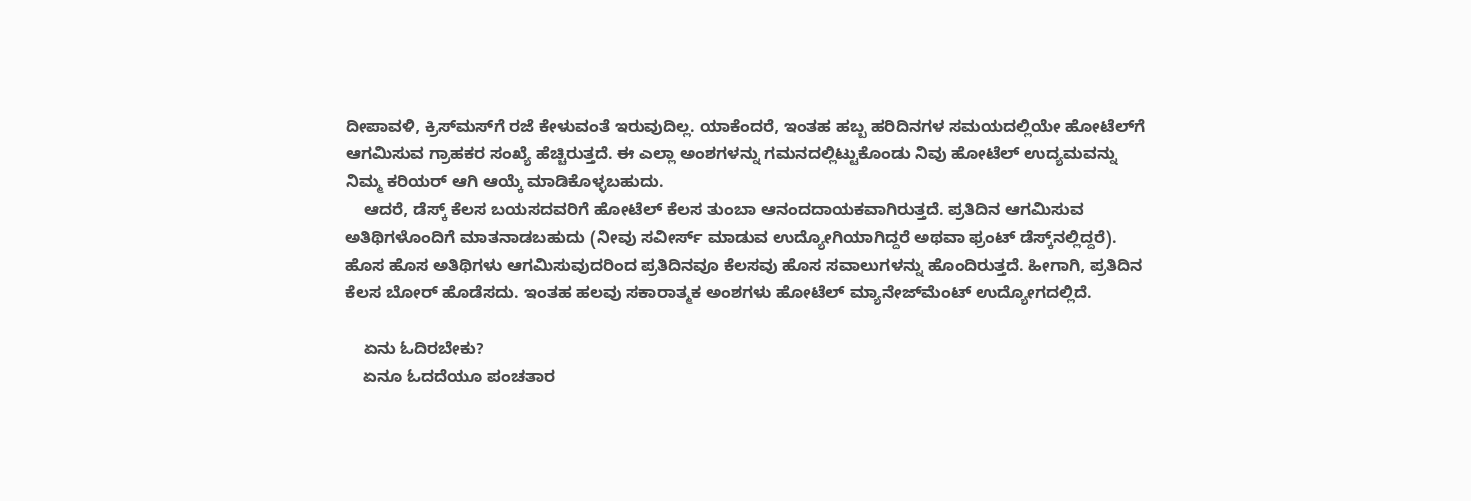ದೀಪಾವಳಿ, ಕ್ರಿಸ್‌ಮಸ್‌ಗೆ ರಜೆ ಕೇಳುವಂತೆ ಇರುವುದಿಲ್ಲ. ಯಾಕೆಂದರೆ, ಇಂತಹ ಹಬ್ಬ ಹರಿದಿನಗಳ ಸಮಯದಲ್ಲಿಯೇ ಹೋಟೆಲ್‌ಗೆ ಆಗಮಿಸುವ ಗ್ರಾಹಕರ ಸಂಖ್ಯೆ ಹೆಚ್ಚಿರುತ್ತದೆ. ಈ ಎಲ್ಲಾ ಅಂಶಗಳನ್ನು ಗಮನದಲ್ಲಿಟ್ಟುಕೊಂಡು ನಿವು ಹೋಟೆಲ್‌ ಉದ್ಯಮವನ್ನು ನಿಮ್ಮ ಕರಿಯರ್‌ ಆಗಿ ಆಯ್ಕೆ ಮಾಡಿಕೊಳ್ಳಬಹುದು.
    ಆದರೆ, ಡೆಸ್ಕ್‌ ಕೆಲಸ ಬಯಸದವರಿಗೆ ಹೋಟೆಲ್‌ ಕೆಲಸ ತುಂಬಾ ಆನಂದದಾಯಕವಾಗಿರುತ್ತದೆ. ಪ್ರತಿದಿನ ಆಗಮಿಸುವ ಅತಿಥಿಗಳೊಂದಿಗೆ ಮಾತನಾಡಬಹುದು (ನೀವು ಸವೀರ್ಸ್‌ ಮಾಡುವ ಉದ್ಯೋಗಿಯಾಗಿದ್ದರೆ ಅಥವಾ ಫ್ರಂಟ್‌ ಡೆಸ್ಕ್‌ನಲ್ಲಿದ್ದರೆ). ಹೊಸ ಹೊಸ ಅತಿಥಿಗಳು ಆಗಮಿಸುವುದರಿಂದ ಪ್ರತಿದಿನವೂ ಕೆಲಸವು ಹೊಸ ಸವಾಲುಗಳನ್ನು ಹೊಂದಿರುತ್ತದೆ. ಹೀಗಾಗಿ, ಪ್ರತಿದಿನ ಕೆಲಸ ಬೋರ್‌ ಹೊಡೆಸದು. ಇಂತಹ ಹಲವು ಸಕಾರಾತ್ಮಕ ಅಂಶಗಳು ಹೋಟೆಲ್‌ ಮ್ಯಾನೇಜ್‌ಮೆಂಟ್‌ ಉದ್ಯೋಗದಲ್ಲಿದೆ.

    ಏನು ಓದಿರಬೇಕು?
    ಏನೂ ಓದದೆಯೂ ಪಂಚತಾರ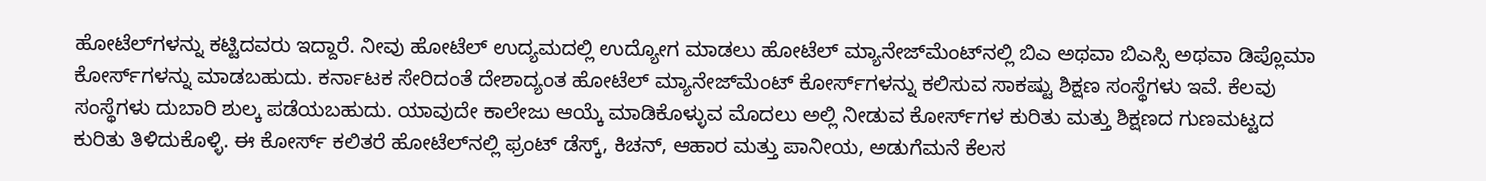ಹೋಟೆಲ್‌ಗಳನ್ನು ಕಟ್ಟಿದವರು ಇದ್ದಾರೆ. ನೀವು ಹೋಟೆಲ್‌ ಉದ್ಯಮದಲ್ಲಿ ಉದ್ಯೋಗ ಮಾಡಲು ಹೋಟೆಲ್‌ ಮ್ಯಾನೇಜ್‌ಮೆಂಟ್‌ನಲ್ಲಿ ಬಿಎ ಅಥವಾ ಬಿಎಸ್ಸಿ ಅಥವಾ ಡಿಪ್ಲೊಮಾ ಕೋರ್ಸ್‌ಗಳನ್ನು ಮಾಡಬಹುದು. ಕರ್ನಾಟಕ ಸೇರಿದಂತೆ ದೇಶಾದ್ಯಂತ ಹೋಟೆಲ್‌ ಮ್ಯಾನೇಜ್‌ಮೆಂಟ್‌ ಕೋರ್ಸ್‌ಗಳನ್ನು ಕಲಿಸುವ ಸಾಕಷ್ಟು ಶಿಕ್ಷಣ ಸಂಸ್ಥೆಗಳು ಇವೆ. ಕೆಲವು ಸಂಸ್ಥೆಗಳು ದುಬಾರಿ ಶುಲ್ಕ ಪಡೆಯಬಹುದು. ಯಾವುದೇ ಕಾಲೇಜು ಆಯ್ಕೆ ಮಾಡಿಕೊಳ್ಳುವ ಮೊದಲು ಅಲ್ಲಿ ನೀಡುವ ಕೋರ್ಸ್‌ಗಳ ಕುರಿತು ಮತ್ತು ಶಿಕ್ಷಣದ ಗುಣಮಟ್ಟದ ಕುರಿತು ತಿಳಿದುಕೊಳ್ಳಿ. ಈ ಕೋರ್ಸ್‌ ಕಲಿತರೆ ಹೋಟೆಲ್‌ನಲ್ಲಿ ಫ್ರಂಟ್‌ ಡೆಸ್ಕ್‌, ಕಿಚನ್‌, ಆಹಾರ ಮತ್ತು ಪಾನೀಯ, ಅಡುಗೆಮನೆ ಕೆಲಸ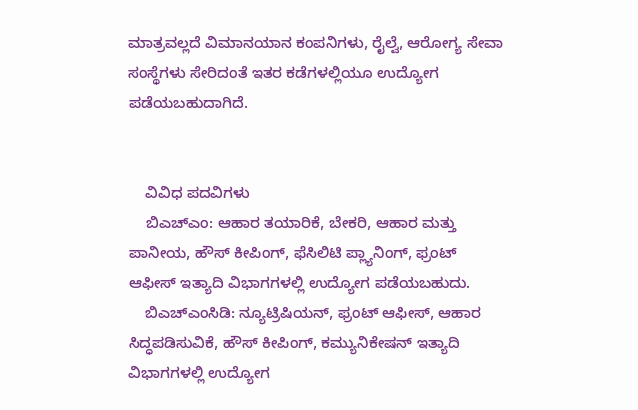ಮಾತ್ರವಲ್ಲದೆ ವಿಮಾನಯಾನ ಕಂಪನಿಗಳು, ರೈಲ್ವೆ, ಆರೋಗ್ಯ ಸೇವಾ ಸಂಸ್ಥೆಗಳು ಸೇರಿದಂತೆ ಇತರ ಕಡೆಗಳಲ್ಲಿಯೂ ಉದ್ಯೋಗ ಪಡೆಯಬಹುದಾಗಿದೆ.


    ವಿವಿಧ ಪದವಿಗಳು
    ಬಿಎಚ್‌ಎಂ: ಆಹಾರ ತಯಾರಿಕೆ, ಬೇಕರಿ, ಆಹಾರ ಮತ್ತು ಪಾನೀಯ, ಹೌಸ್‌ ಕೀಪಿಂಗ್‌, ಫೆಸಿಲಿಟಿ ಪ್ಲ್ಯಾನಿಂಗ್‌, ಫ್ರಂಟ್‌ ಆಫೀಸ್‌ ಇತ್ಯಾದಿ ವಿಭಾಗಗಳಲ್ಲಿ ಉದ್ಯೋಗ ಪಡೆಯಬಹುದು.
    ಬಿಎಚ್‌ಎಂಸಿಡಿ: ನ್ಯೂಟ್ರಿಷಿಯನ್‌, ಫ್ರಂಟ್‌ ಆಫೀಸ್‌, ಆಹಾರ ಸಿದ್ಧಪಡಿಸುವಿಕೆ, ಹೌಸ್‌ ಕೀಪಿಂಗ್‌, ಕಮ್ಯುನಿಕೇಷನ್‌ ಇತ್ಯಾದಿ ವಿಭಾಗಗಳಲ್ಲಿ ಉದ್ಯೋಗ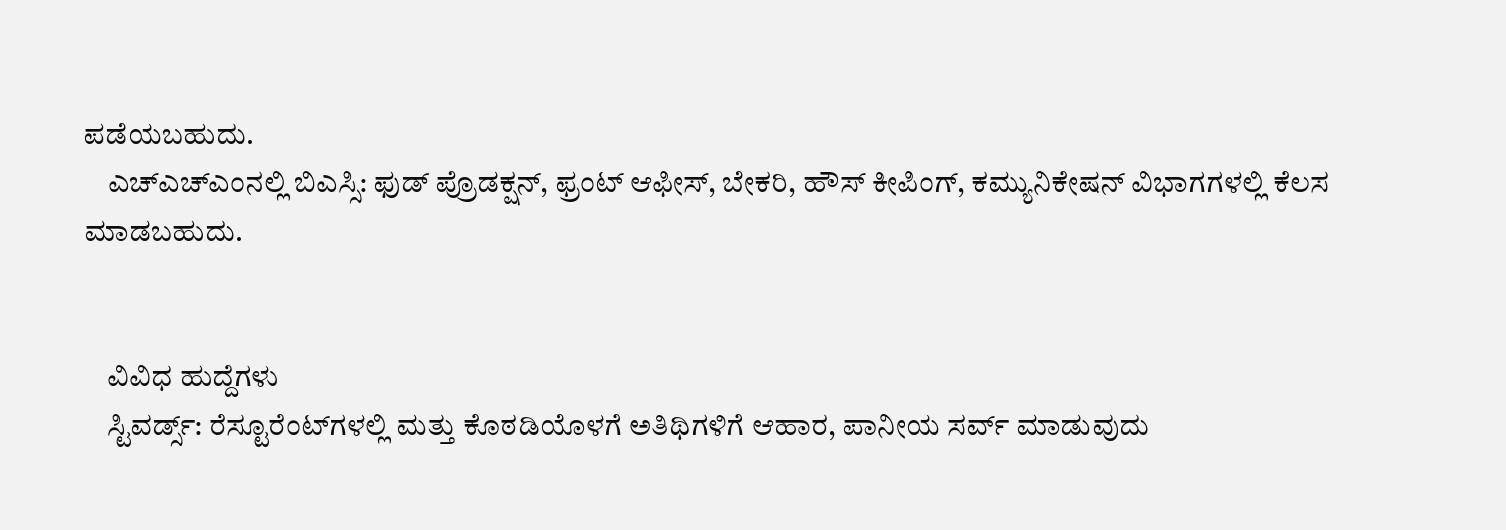ಪಡೆಯಬಹುದು.
    ಎಚ್‌ಎಚ್‌ಎಂನಲ್ಲಿ ಬಿಎಸ್ಸಿ: ಫುಡ್‌ ಪ್ರೊಡಕ್ಷನ್‌, ಫ್ರಂಟ್‌ ಆಫೀಸ್‌, ಬೇಕರಿ, ಹೌಸ್‌ ಕೀಪಿಂಗ್‌, ಕಮ್ಯುನಿಕೇಷನ್‌ ವಿಭಾಗಗಳಲ್ಲಿ ಕೆಲಸ ಮಾಡಬಹುದು.


    ವಿವಿಧ ಹುದ್ದೆಗಳು
    ಸ್ಟಿವರ್ಡ್ಸ್: ರೆಸ್ಟೂರೆಂಟ್‌ಗಳಲ್ಲಿ ಮತ್ತು ಕೊಠಡಿಯೊಳಗೆ ಅತಿಥಿಗಳಿಗೆ ಆಹಾರ, ಪಾನೀಯ ಸರ್ವ್‌ ಮಾಡುವುದು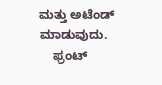ಮತ್ತು ಅಟೆಂಡ್‌ ಮಾಡುವುದು.
    ಫ್ರಂಟ್‌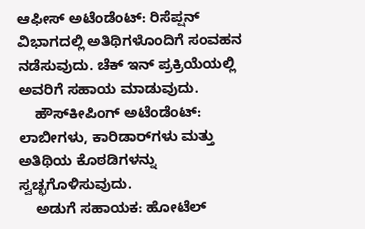ಆಫೀಸ್‌ ಅಟೆಂಡೆಂಟ್‌: ರಿಸೆಪ್ಷನ್‌ ವಿಭಾಗದಲ್ಲಿ ಅತಿಥಿಗಳೊಂದಿಗೆ ಸಂವಹನ ನಡೆಸುವುದು. ಚೆಕ್‌ ಇನ್‌ ಪ್ರಕ್ರಿಯೆಯಲ್ಲಿ ಅವರಿಗೆ ಸಹಾಯ ಮಾಡುವುದು.
    ಹೌಸ್‌ಕೀಪಿಂಗ್‌ ಅಟೆಂಡೆಂಟ್‌: ಲಾಬೀಗಳು, ಕಾರಿಡಾರ್‌ಗಳು ಮತ್ತು ಅತಿಥಿಯ ಕೊಠಡಿಗಳನ್ನು ಸ್ವಚ್ಛಗೊಳಿಸುವುದು.
    ಅಡುಗೆ ಸಹಾಯಕ: ಹೋಟೆಲ್‌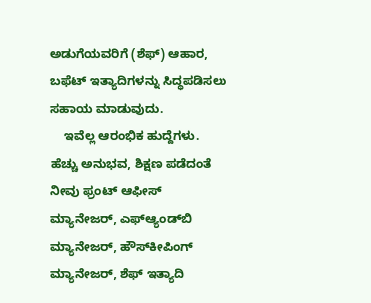ಅಡುಗೆಯವರಿಗೆ (ಶೆಫ್‌) ಆಹಾರ, ಬಫೆಟ್‌ ಇತ್ಯಾದಿಗಳನ್ನು ಸಿದ್ಧಪಡಿಸಲು ಸಹಾಯ ಮಾಡುವುದು.
    ಇವೆಲ್ಲ ಆರಂಭಿಕ ಹುದ್ದೆಗಳು. ಹೆಚ್ಚು ಅನುಭವ, ಶಿಕ್ಷಣ ಪಡೆದಂತೆ ನೀವು ಫ್ರಂಟ್‌ ಆಫೀಸ್‌ ಮ್ಯಾನೇಜರ್‌, ಎಫ್‌ಆ್ಯಂಡ್‌ಬಿ ಮ್ಯಾನೇಜರ್‌, ಹೌಸ್‌ಕೀಪಿಂಗ್‌ ಮ್ಯಾನೇಜರ್‌, ಶೆಫ್‌ ಇತ್ಯಾದಿ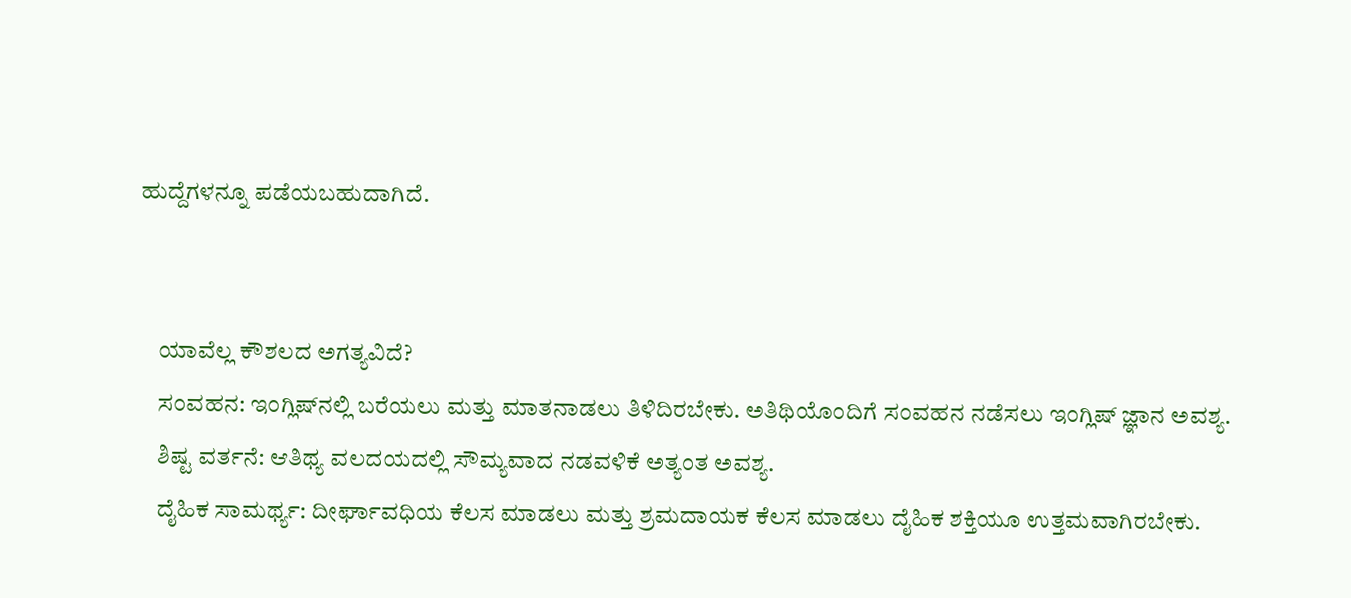ಹುದ್ದೆಗಳನ್ನೂ ಪಡೆಯಬಹುದಾಗಿದೆ.


    ಯಾವೆಲ್ಲ ಕೌಶಲದ ಅಗತ್ಯವಿದೆ?
    ಸಂವಹನ: ಇಂಗ್ಲಿಷ್‌ನಲ್ಲಿ ಬರೆಯಲು ಮತ್ತು ಮಾತನಾಡಲು ತಿಳಿದಿರಬೇಕು. ಅತಿಥಿಯೊಂದಿಗೆ ಸಂವಹನ ನಡೆಸಲು ಇಂಗ್ಲಿಷ್‌ ಜ್ಞಾನ ಅವಶ್ಯ.
    ಶಿಷ್ಟ ವರ್ತನೆ: ಆತಿಥ್ಯ ವಲದಯದಲ್ಲಿ ಸೌಮ್ಯವಾದ ನಡವಳಿಕೆ ಅತ್ಯಂತ ಅವಶ್ಯ.
    ದೈಹಿಕ ಸಾಮರ್ಥ್ಯ‌: ದೀರ್ಘಾವಧಿಯ ಕೆಲಸ ಮಾಡಲು ಮತ್ತು ಶ್ರಮದಾಯಕ ಕೆಲಸ ಮಾಡಲು ದೈಹಿಕ ಶಕ್ತಿಯೂ ಉತ್ತಮವಾಗಿರಬೇಕು.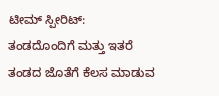ಟೀಮ್‌ ಸ್ಪೀರಿಟ್‌: ತಂಡದೊಂದಿಗೆ ಮತ್ತು ಇತರೆ ತಂಡದ ಜೊತೆಗೆ ಕೆಲಸ ಮಾಡುವ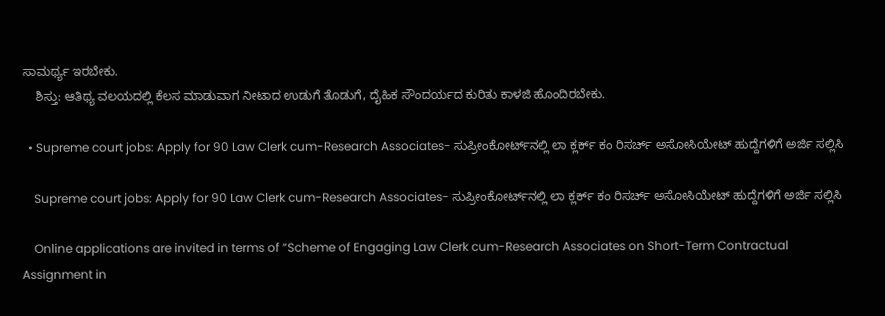ಸಾಮರ್ಥ್ಯ‌ ಇರಬೇಕು.
    ಶಿಸ್ತು: ಆತಿಥ್ಯ ವಲಯದಲ್ಲಿ ಕೆಲಸ ಮಾಡುವಾಗ ನೀಟಾದ ಉಡುಗೆ ತೊಡುಗೆ, ದೈಹಿಕ ಸೌಂದರ್ಯದ ಕುರಿತು ಕಾಳಜಿ ಹೊಂದಿರಬೇಕು.

  • Supreme court jobs: Apply for 90 Law Clerk cum-Research Associates- ಸುಪ್ರೀಂಕೋರ್ಟ್‌ನಲ್ಲಿ ಲಾ ಕ್ಲರ್ಕ್‌ ಕಂ ರಿಸರ್ಚ್‌ ಅಸೋಸಿಯೇಟ್‌ ಹುದ್ದೆಗಳಿಗೆ ಅರ್ಜಿ ಸಲ್ಲಿಸಿ

    Supreme court jobs: Apply for 90 Law Clerk cum-Research Associates- ಸುಪ್ರೀಂಕೋರ್ಟ್‌ನಲ್ಲಿ ಲಾ ಕ್ಲರ್ಕ್‌ ಕಂ ರಿಸರ್ಚ್‌ ಅಸೋಸಿಯೇಟ್‌ ಹುದ್ದೆಗಳಿಗೆ ಅರ್ಜಿ ಸಲ್ಲಿಸಿ

    Online applications are invited in terms of “Scheme of Engaging Law Clerk cum-Research Associates on Short-Term Contractual Assignment in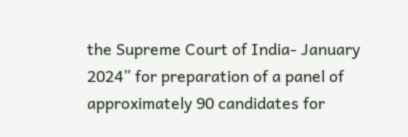the Supreme Court of India- January 2024” for preparation of a panel of approximately 90 candidates for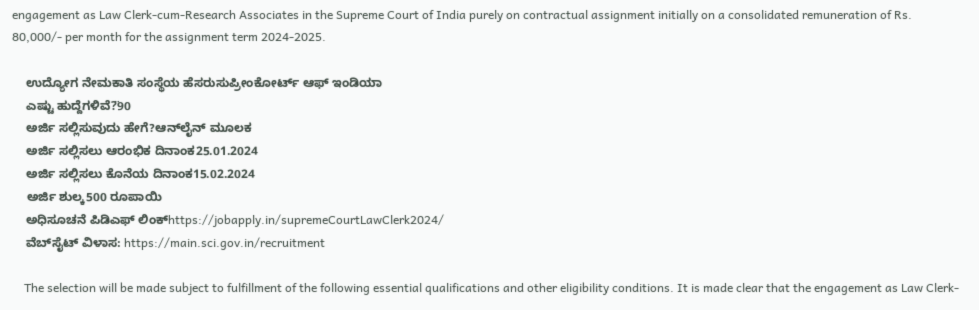engagement as Law Clerk-cum-Research Associates in the Supreme Court of India purely on contractual assignment initially on a consolidated remuneration of Rs. 80,000/- per month for the assignment term 2024-2025.

    ಉದ್ಯೋಗ ನೇಮಕಾತಿ ಸಂಸ್ಥೆಯ ಹೆಸರುಸುಪ್ರೀಂಕೋರ್ಟ್‌ ಆಫ್‌ ಇಂಡಿಯಾ
    ಎಷ್ಟು ಹುದ್ದೆಗಳಿವೆ?̈90
    ಅರ್ಜಿ ಸಲ್ಲಿಸುವುದು ಹೇಗೆ?ಆನ್‌ಲೈನ್‌ ಮೂಲಕ
    ಅರ್ಜಿ ಸಲ್ಲಿಸಲು ಆರಂಭಿಕ ದಿನಾಂಕ25.01.2024
    ಅರ್ಜಿ ಸಲ್ಲಿಸಲು ಕೊನೆಯ ದಿನಾಂಕ15.02.2024
    ಅರ್ಜಿ ಶುಲ್ಕ500 ರೂಪಾಯಿ
    ಅಧಿಸೂಚನೆ ಪಿಡಿಎಫ್‌ ಲಿಂಕ್‌https://jobapply.in/supremeCourtLawClerk2024/
    ವೆಬ್‌ಸೈಟ್‌ ವಿಳಾಸ: https://main.sci.gov.in/recruitment

    The selection will be made subject to fulfillment of the following essential qualifications and other eligibility conditions. It is made clear that the engagement as Law Clerk-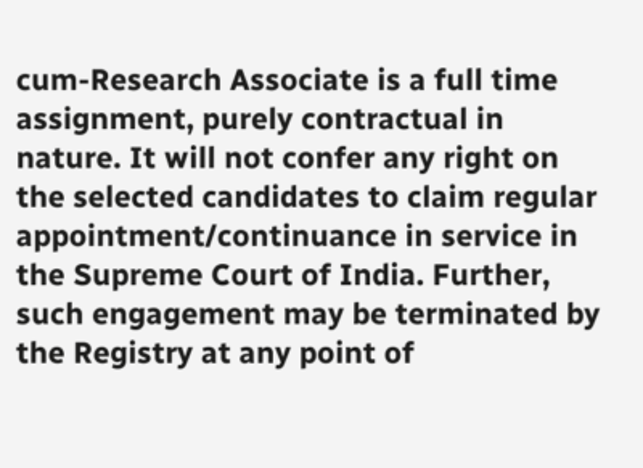cum-Research Associate is a full time assignment, purely contractual in nature. It will not confer any right on the selected candidates to claim regular appointment/continuance in service in the Supreme Court of India. Further, such engagement may be terminated by the Registry at any point of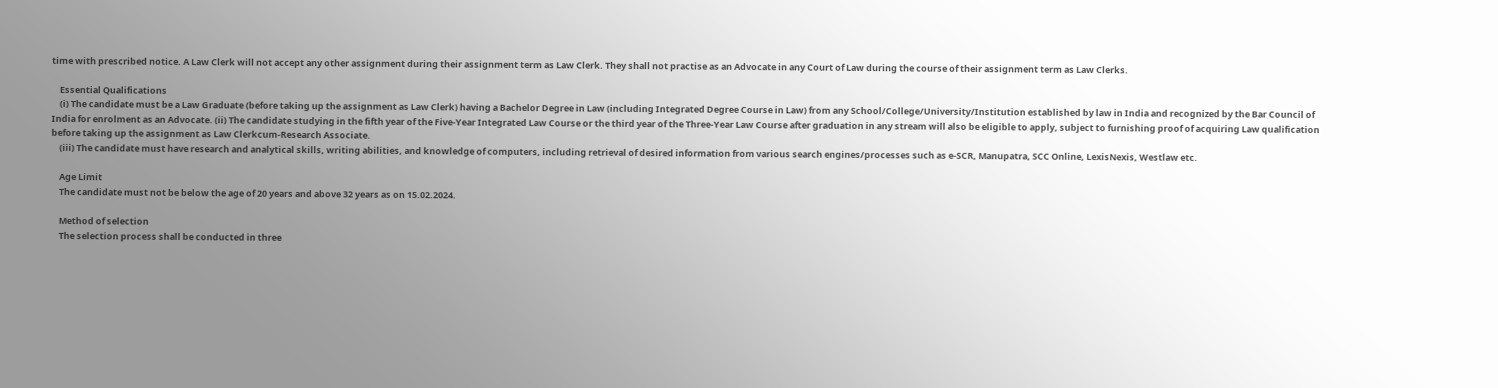time with prescribed notice. A Law Clerk will not accept any other assignment during their assignment term as Law Clerk. They shall not practise as an Advocate in any Court of Law during the course of their assignment term as Law Clerks.

    Essential Qualifications
    (i) The candidate must be a Law Graduate (before taking up the assignment as Law Clerk) having a Bachelor Degree in Law (including Integrated Degree Course in Law) from any School/College/University/Institution established by law in India and recognized by the Bar Council of India for enrolment as an Advocate. (ii) The candidate studying in the fifth year of the Five-Year Integrated Law Course or the third year of the Three-Year Law Course after graduation in any stream will also be eligible to apply, subject to furnishing proof of acquiring Law qualification before taking up the assignment as Law Clerkcum-Research Associate.
    (iii) The candidate must have research and analytical skills, writing abilities, and knowledge of computers, including retrieval of desired information from various search engines/processes such as e-SCR, Manupatra, SCC Online, LexisNexis, Westlaw etc.

    Age Limit
    The candidate must not be below the age of 20 years and above 32 years as on 15.02.2024.

    Method of selection
    The selection process shall be conducted in three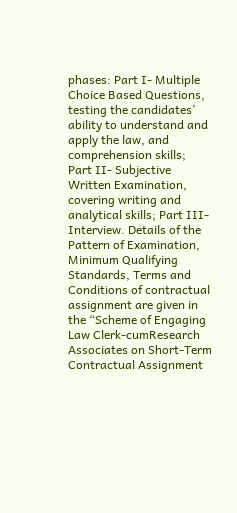phases: Part I- Multiple Choice Based Questions, testing the candidates’ ability to understand and apply the law, and comprehension skills; Part II- Subjective Written Examination, covering writing and analytical skills; Part III- Interview. Details of the Pattern of Examination, Minimum Qualifying Standards, Terms and Conditions of contractual assignment are given in the “Scheme of Engaging Law Clerk-cumResearch Associates on Short-Term Contractual Assignment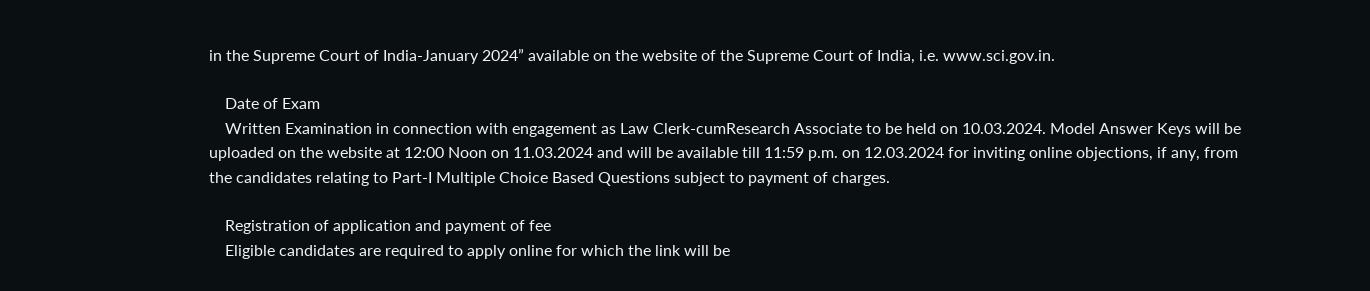in the Supreme Court of India-January 2024” available on the website of the Supreme Court of India, i.e. www.sci.gov.in.

    Date of Exam
    Written Examination in connection with engagement as Law Clerk-cumResearch Associate to be held on 10.03.2024. Model Answer Keys will be uploaded on the website at 12:00 Noon on 11.03.2024 and will be available till 11:59 p.m. on 12.03.2024 for inviting online objections, if any, from the candidates relating to Part-I Multiple Choice Based Questions subject to payment of charges.

    Registration of application and payment of fee
    Eligible candidates are required to apply online for which the link will be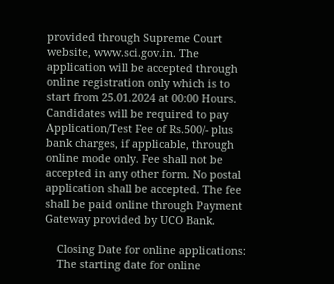provided through Supreme Court website, www.sci.gov.in. The application will be accepted through online registration only which is to start from 25.01.2024 at 00:00 Hours. Candidates will be required to pay Application/Test Fee of Rs.500/- plus bank charges, if applicable, through online mode only. Fee shall not be accepted in any other form. No postal application shall be accepted. The fee shall be paid online through Payment Gateway provided by UCO Bank.

    Closing Date for online applications:
    The starting date for online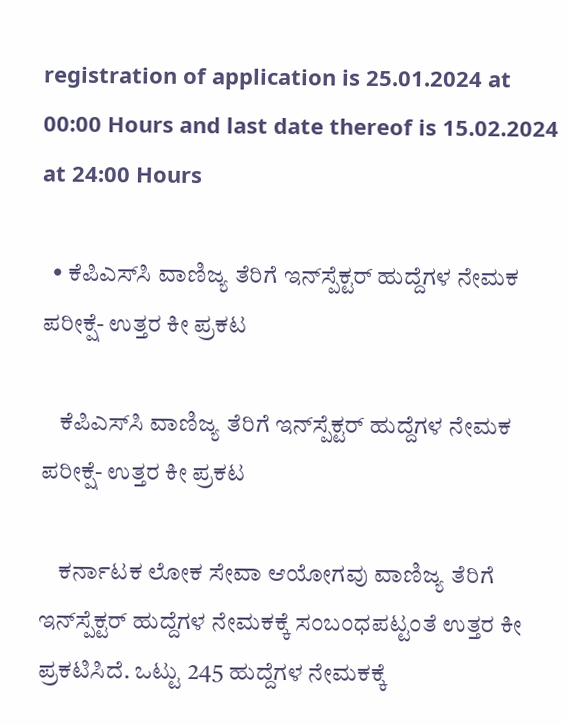registration of application is 25.01.2024 at 00:00 Hours and last date thereof is 15.02.2024 at 24:00 Hours

  • ಕೆಪಿಎಸ್‌ಸಿ ವಾಣಿಜ್ಯ ತೆರಿಗೆ ಇನ್‌ಸ್ಪೆಕ್ಟರ್‌ ಹುದ್ದೆಗಳ ನೇಮಕ ಪರೀಕ್ಷೆ- ಉತ್ತರ ಕೀ ಪ್ರಕಟ

    ಕೆಪಿಎಸ್‌ಸಿ ವಾಣಿಜ್ಯ ತೆರಿಗೆ ಇನ್‌ಸ್ಪೆಕ್ಟರ್‌ ಹುದ್ದೆಗಳ ನೇಮಕ ಪರೀಕ್ಷೆ- ಉತ್ತರ ಕೀ ಪ್ರಕಟ

    ಕರ್ನಾಟಕ ಲೋಕ ಸೇವಾ ಆಯೋಗವು ವಾಣಿಜ್ಯ ತೆರಿಗೆ ಇನ್‌ಸ್ಪೆಕ್ಟರ್‌ ಹುದ್ದೆಗಳ ನೇಮಕಕ್ಕೆ ಸಂಬಂಧಪಟ್ಟಂತೆ ಉತ್ತರ ಕೀ ಪ್ರಕಟಿಸಿದೆ. ಒಟ್ಟು 245 ಹುದ್ದೆಗಳ ನೇಮಕಕ್ಕೆ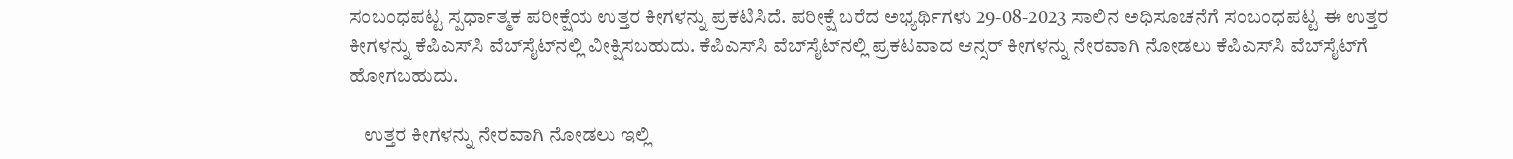ಸಂಬಂಧಪಟ್ಟ ಸ್ಪರ್ಧಾತ್ಮಕ ಪರೀಕ್ಷೆಯ ಉತ್ತರ ಕೀಗಳನ್ನು ಪ್ರಕಟಿಸಿದೆ. ಪರೀಕ್ಷೆ ಬರೆದ ಅಭ್ಯರ್ಥಿಗಳು 29-08-2023 ಸಾಲಿನ ಅಧಿಸೂಚನೆಗೆ ಸಂಬಂಧಪಟ್ಟ ಈ ಉತ್ತರ ಕೀಗಳನ್ನು ಕೆಪಿಎಸ್‌ಸಿ ವೆಬ್‌ಸೈಟ್‌ನಲ್ಲಿ ವೀಕ್ಷಿಸಬಹುದು. ಕೆಪಿಎಸ್‌ಸಿ ವೆಬ್‌ಸೈಟ್‌ನಲ್ಲಿ ಪ್ರಕಟವಾದ ಆನ್ಸರ್‌ ಕೀಗಳನ್ನು ನೇರವಾಗಿ ನೋಡಲು ಕೆಪಿಎಸ್‌ಸಿ ವೆಬ್‌ಸೈಟ್‌ಗೆ ಹೋಗಬಹುದು.

    ಉತ್ತರ ಕೀಗಳನ್ನು ನೇರವಾಗಿ ನೋಡಲು ಇಲ್ಲಿ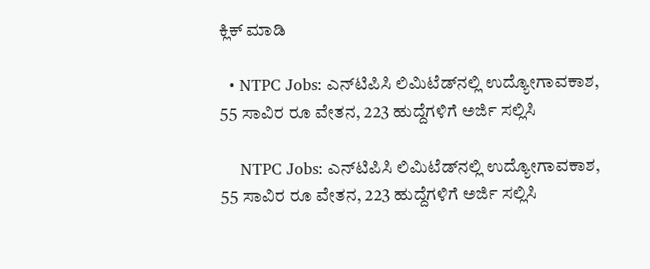ಕ್ಲಿಕ್‌ ಮಾಡಿ

  • NTPC Jobs: ಎನ್‌ಟಿಪಿಸಿ ಲಿಮಿಟೆಡ್‌ನಲ್ಲಿ ಉದ್ಯೋಗಾವಕಾಶ, 55 ಸಾವಿರ ರೂ ವೇತನ, 223 ಹುದ್ದೆಗಳಿಗೆ ಅರ್ಜಿ ಸಲ್ಲಿಸಿ

    NTPC Jobs: ಎನ್‌ಟಿಪಿಸಿ ಲಿಮಿಟೆಡ್‌ನಲ್ಲಿ ಉದ್ಯೋಗಾವಕಾಶ, 55 ಸಾವಿರ ರೂ ವೇತನ, 223 ಹುದ್ದೆಗಳಿಗೆ ಅರ್ಜಿ ಸಲ್ಲಿಸಿ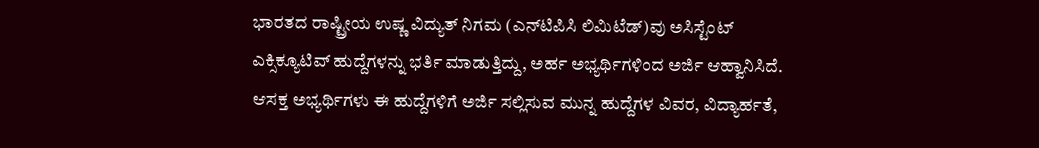ಭಾರತದ ರಾಷ್ಟ್ರೀಯ ಉಷ್ಣ ವಿದ್ಯುತ್ ನಿಗಮ (ಎನ್‌ಟಿಪಿಸಿ ಲಿಮಿಟೆಡ್‌)ವು ಅಸಿಸ್ಟೆಂಟ್‌ ಎಕ್ಸಿಕ್ಯೂಟಿವ್‌ ಹುದ್ದೆಗಳನ್ನು ಭರ್ತಿ ಮಾಡುತ್ತಿದ್ದು, ಅರ್ಹ ಅಭ್ಯರ್ಥಿಗಳಿಂದ ಅರ್ಜಿ ಆಹ್ವಾನಿಸಿದೆ. ಆಸಕ್ತ ಅಭ್ಯರ್ಥಿಗಳು ಈ ಹುದ್ದೆಗಳಿಗೆ ಅರ್ಜಿ ಸಲ್ಲಿಸುವ ಮುನ್ನ ಹುದ್ದೆಗಳ ವಿವರ, ವಿದ್ಯಾರ್ಹತೆ,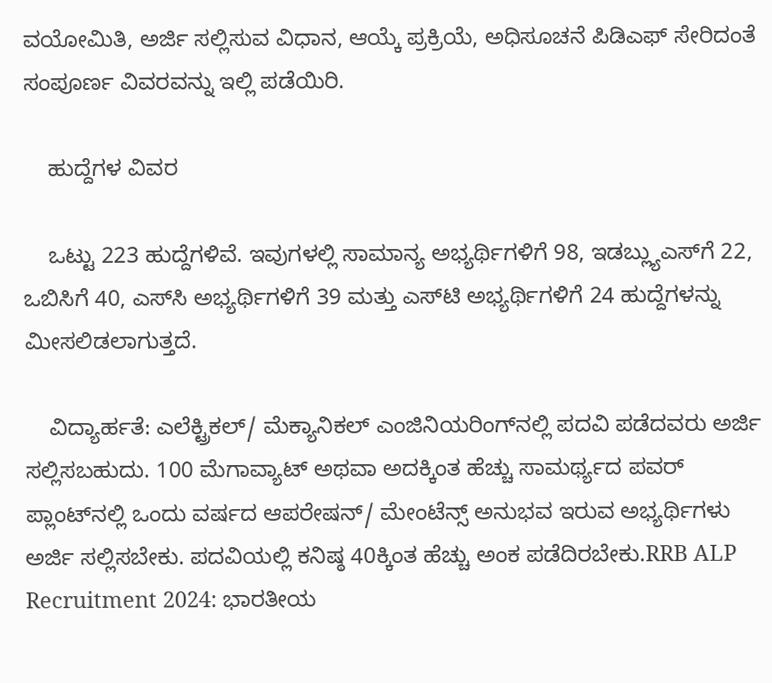ವಯೋಮಿತಿ, ಅರ್ಜಿ ಸಲ್ಲಿಸುವ ವಿಧಾನ, ಆಯ್ಕೆ ಪ್ರಕ್ರಿಯೆ, ಅಧಿಸೂಚನೆ ಪಿಡಿಎಫ್‌ ಸೇರಿದಂತೆ ಸಂಪೂರ್ಣ ವಿವರವನ್ನು ಇಲ್ಲಿ ಪಡೆಯಿರಿ.

    ಹುದ್ದೆಗಳ ವಿವರ

    ಒಟ್ಟು 223 ಹುದ್ದೆಗಳಿವೆ. ಇವುಗಳಲ್ಲಿ ಸಾಮಾನ್ಯ ಅಭ್ಯರ್ಥಿಗಳಿಗೆ 98, ಇಡಬ್ಲ್ಯುಎಸ್‌ಗೆ 22, ಒಬಿಸಿಗೆ 40, ಎಸ್‌ಸಿ ಅಭ್ಯರ್ಥಿಗಳಿಗೆ 39 ಮತ್ತು ಎಸ್‌ಟಿ ಅಭ್ಯರ್ಥಿಗಳಿಗೆ 24 ಹುದ್ದೆಗಳನ್ನು ಮೀಸಲಿಡಲಾಗುತ್ತದೆ.

    ವಿದ್ಯಾರ್ಹತೆ: ಎಲೆಕ್ಟ್ರಿಕಲ್‌/ ಮೆಕ್ಯಾನಿಕಲ್‌ ಎಂಜಿನಿಯರಿಂಗ್‌ನಲ್ಲಿ ಪದವಿ ಪಡೆದವರು ಅರ್ಜಿ ಸಲ್ಲಿಸಬಹುದು. 100 ಮೆಗಾವ್ಯಾಟ್‌ ಅಥವಾ ಅದಕ್ಕಿಂತ ಹೆಚ್ಚು ಸಾಮರ್ಥ್ಯದ ಪವರ್‌ ಪ್ಲಾಂಟ್‌ನಲ್ಲಿ ಒಂದು ವರ್ಷದ ಆಪರೇಷನ್‌/ ಮೇಂಟೆನ್ಸ್‌ ಅನುಭವ ಇರುವ ಅಭ್ಯರ್ಥಿಗಳು ಅರ್ಜಿ ಸಲ್ಲಿಸಬೇಕು. ಪದವಿಯಲ್ಲಿ ಕನಿಷ್ಠ 40ಕ್ಕಿಂತ ಹೆಚ್ಚು ಅಂಕ ಪಡೆದಿರಬೇಕು.RRB ALP Recruitment 2024: ಭಾರತೀಯ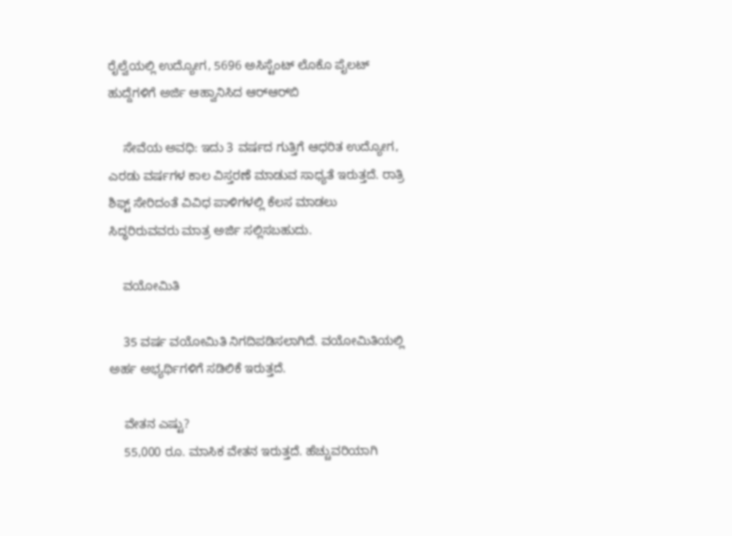ರೈಲ್ವೆಯಲ್ಲಿ ಉದ್ಯೋಗ, 5696 ಅಸಿಸ್ಟೆಂಟ್‌ ಲೊಕೊ ಪೈಲಟ್‌ ಹುದ್ದೆಗಳಿಗೆ ಅರ್ಜಿ ಆಹ್ವಾನಿಸಿದ ಆರ್‌ಆರ್‌ಬಿ

    ಸೇವೆಯ ಅವಧಿ: ಇದು 3 ವರ್ಷದ ಗುತ್ತಿಗೆ ಆಧರಿತ ಉದ್ಯೋಗ, ಎರಡು ವರ್ಷಗಳ ಕಾಲ ವಿಸ್ತರಣೆ ಮಾಡುವ ಸಾಧ್ಯತೆ ಇರುತ್ತದೆ. ರಾತ್ರಿ ಶಿಫ್ಟ್‌ ಸೇರಿದಂತೆ ವಿವಿಧ ಪಾಳಿಗಳಲ್ಲಿ ಕೆಲಸ ಮಾಡಲು ಸಿದ್ಧರಿರುವವರು ಮಾತ್ರ ಅರ್ಜಿ ಸಲ್ಲಿಸಬಹುದು.

    ವಯೋಮಿತಿ

    35 ವರ್ಷ ವಯೋಮಿತಿ ನಿಗದಿಪಡಿಸಲಾಗಿದೆ. ವಯೋಮಿತಿಯಲ್ಲಿ ಅರ್ಹ ಅಭ್ಯರ್ಥಿಗಳಿಗೆ ಸಡಿಲಿಕೆ ಇರುತ್ತದೆ.

    ವೇತನ ಎಷ್ಟು?
    55,000 ರೂ. ಮಾಸಿಕ ವೇತನ ಇರುತ್ತದೆ. ಹೆಚ್ಚುವರಿಯಾಗಿ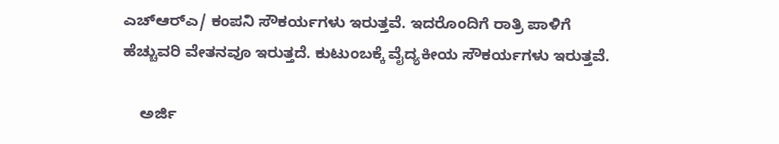ಎಚ್‌ಆರ್‌ಎ/ ಕಂಪನಿ ಸೌಕರ್ಯಗಳು ಇರುತ್ತವೆ. ಇದರೊಂದಿಗೆ ರಾತ್ರಿ ಪಾಳಿಗೆ ಹೆಚ್ಚುವರಿ ವೇತನವೂ ಇರುತ್ತದೆ. ಕುಟುಂಬಕ್ಕೆ ವೈದ್ಯಕೀಯ ಸೌಕರ್ಯಗಳು ಇರುತ್ತವೆ.

    ಅರ್ಜಿ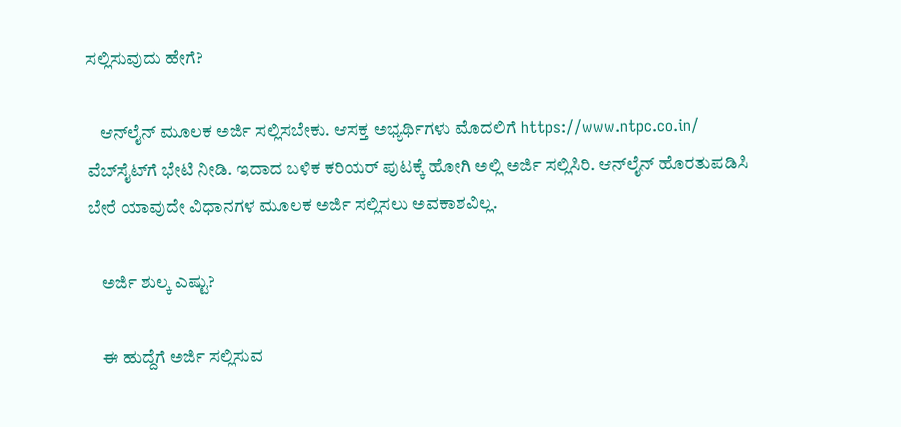ಸಲ್ಲಿಸುವುದು ಹೇಗೆ?

    ಆನ್‌ಲೈನ್‌ ಮೂಲಕ ಅರ್ಜಿ ಸಲ್ಲಿಸಬೇಕು. ಆಸಕ್ತ ಅಭ್ಯರ್ಥಿಗಳು ಮೊದಲಿಗೆ https://www.ntpc.co.in/ ವೆಬ್‌ಸೈಟ್‌ಗೆ ಭೇಟಿ ನೀಡಿ. ಇದಾದ ಬಳಿಕ ಕರಿಯರ್‌ ಪುಟಕ್ಕೆ ಹೋಗಿ ಅಲ್ಲಿ ಅರ್ಜಿ ಸಲ್ಲಿಸಿರಿ. ಆನ್‌ಲೈನ್‌ ಹೊರತುಪಡಿಸಿ ಬೇರೆ ಯಾವುದೇ ವಿಧಾನಗಳ ಮೂಲಕ ಅರ್ಜಿ ಸಲ್ಲಿಸಲು ಅವಕಾಶವಿಲ್ಲ.

    ಅರ್ಜಿ ಶುಲ್ಕ ಎಷ್ಟು?

    ಈ ಹುದ್ದೆಗೆ ಅರ್ಜಿ ಸಲ್ಲಿಸುವ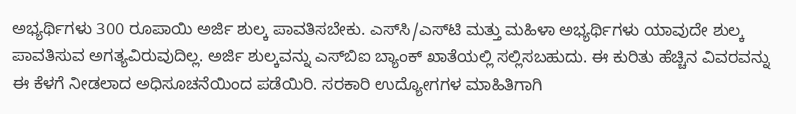ಅಭ್ಯರ್ಥಿಗಳು 300 ರೂಪಾಯಿ ಅರ್ಜಿ ಶುಲ್ಕ ಪಾವತಿಸಬೇಕು. ಎಸ್‌ಸಿ/ಎಸ್‌ಟಿ ಮತ್ತು ಮಹಿಳಾ ಅಭ್ಯರ್ಥಿಗಳು ಯಾವುದೇ ಶುಲ್ಕ ಪಾವತಿಸುವ ಅಗತ್ಯವಿರುವುದಿಲ್ಲ. ಅರ್ಜಿ ಶುಲ್ಕವನ್ನು ಎಸ್‌ಬಿಐ ಬ್ಯಾಂಕ್‌ ಖಾತೆಯಲ್ಲಿ ಸಲ್ಲಿಸಬಹುದು. ಈ ಕುರಿತು ಹೆಚ್ಚಿನ ವಿವರವನ್ನು ಈ ಕೆಳಗೆ ನೀಡಲಾದ ಅಧಿಸೂಚನೆಯಿಂದ ಪಡೆಯಿರಿ. ಸರಕಾರಿ ಉದ್ಯೋಗಗಳ ಮಾಹಿತಿಗಾಗಿ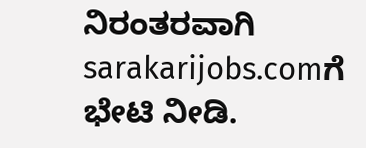ನಿರಂತರವಾಗಿ sarakarijobs.comಗೆ ಭೇಟಿ ನೀಡಿ.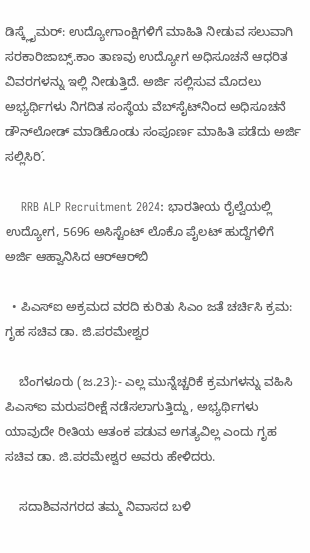ಡಿಸ್ಕ್ಲೈಮರ್‌: ಉದ್ಯೋಗಾಂಕ್ಷಿಗಳಿಗೆ ಮಾಹಿತಿ ನೀಡುವ ಸಲುವಾಗಿ ಸರಕಾರಿಜಾಬ್ಸ್‌.ಕಾಂ ತಾಣವು ಉದ್ಯೋಗ ಅಧಿಸೂಚನೆ ಆಧರಿತ ವಿವರಗಳನ್ನು ಇಲ್ಲಿ ನೀಡುತ್ತಿದೆ. ಅರ್ಜಿ ಸಲ್ಲಿಸುವ ಮೊದಲು ಅಭ್ಯರ್ಥಿಗಳು ನಿಗದಿತ ಸಂಸ್ಥೆಯ ವೆಬ್‌ಸೈಟ್‌ನಿಂದ ಅಧಿಸೂಚನೆ ಡೌನ್‌ಲೋಡ್‌ ಮಾಡಿಕೊಂಡು ಸಂಪೂರ್ಣ ಮಾಹಿತಿ ಪಡೆದು ಅರ್ಜಿ ಸಲ್ಲಿಸಿರಿ.́

    RRB ALP Recruitment 2024: ಭಾರತೀಯ ರೈಲ್ವೆಯಲ್ಲಿ ಉದ್ಯೋಗ, 5696 ಅಸಿಸ್ಟೆಂಟ್‌ ಲೊಕೊ ಪೈಲಟ್‌ ಹುದ್ದೆಗಳಿಗೆ ಅರ್ಜಿ ಆಹ್ವಾನಿಸಿದ ಆರ್‌ಆರ್‌ಬಿ

  • ಪಿಎಸ್ಐ ಅಕ್ರಮದ ವರದಿ ಕುರಿತು ಸಿಎಂ ಜತೆ ಚರ್ಚಿಸಿ ಕ್ರಮ: ಗೃಹ ಸಚಿವ ಡಾ. ಜಿ.ಪರಮೇಶ್ವರ

    ಬೆಂಗಳೂರು (ಜ.23):- ಎಲ್ಲ ಮುನ್ನೆಚ್ಚರಿಕೆ‌ ಕ್ರಮಗಳನ್ನು ವಹಿಸಿ ಪಿಎಸ್ಐ ಮರುಪರೀಕ್ಷೆ ನಡೆಸಲಾಗುತ್ತಿದ್ದು, ಅಭ್ಯರ್ಥಿಗಳು ಯಾವುದೇ ರೀತಿಯ ಆತಂಕ ಪಡುವ ಅಗತ್ಯವಿಲ್ಲ ಎಂದು ಗೃಹ ಸಚಿವ ಡಾ. ಜಿ.ಪರಮೇಶ್ವರ ಅವರು ಹೇಳಿದರು.

    ಸದಾಶಿವನಗರದ ತಮ್ಮ ನಿವಾಸದ ಬಳಿ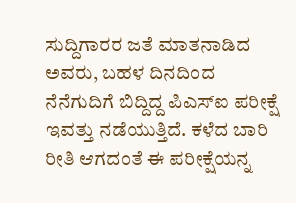ಸುದ್ದಿಗಾರರ ಜತೆ ಮಾತನಾಡಿದ ಅವರು, ಬಹಳ ದಿನದಿಂದ ನೆನೆಗುದಿಗೆ ಬಿದ್ದಿದ್ದ ಪಿಎಸ್ಐ ಪರೀಕ್ಷೆ ಇವತ್ತು ನಡೆಯುತ್ತಿದೆ. ಕಳೆದ ಬಾರಿ ರೀತಿ ಆಗದಂತೆ ಈ ಪರೀಕ್ಷೆಯನ್ನ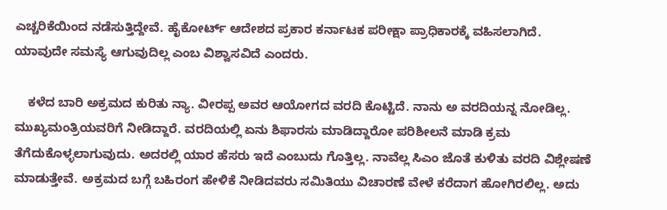ಎಚ್ಚರಿಕೆಯಿಂದ ನಡೆಸುತ್ತಿದ್ದೇವೆ. ಹೈಕೋರ್ಟ್ ಆದೇಶದ ಪ್ರಕಾರ ಕರ್ನಾಟಕ‌ ಪರೀಕ್ಷಾ ಪ್ರಾಧಿಕಾರಕ್ಕೆ ವಹಿಸಲಾಗಿದೆ. ಯಾವುದೇ ಸಮಸ್ಯೆ ಆಗುವುದಿಲ್ಲ ಎಂಬ ವಿಶ್ವಾಸವಿದೆ ಎಂದರು.

    ಕಳೆದ ಬಾರಿ ಅಕ್ರಮದ ಕುರಿತು ನ್ಯಾ. ವೀರಪ್ಪ ಅವರ ಆಯೋಗದ ವರದಿ ಕೊಟ್ಟಿದೆ. ನಾನು ಅ ವರದಿಯನ್ನ ನೋಡಿಲ್ಲ. ಮುಖ್ಯಮಂತ್ರಿಯವರಿಗೆ ನೀಡಿದ್ದಾರೆ. ವರದಿಯಲ್ಲಿ ಏನು ಶಿಫಾರಸು ಮಾಡಿದ್ದಾರೋ ಪರಿಶೀಲನೆ ಮಾಡಿ ಕ್ರಮ ತೆಗೆದುಕೊಳ್ಳಲಾಗುವುದು. ಅದರಲ್ಲಿ ಯಾರ ಹೆಸರು ಇದೆ ಎಂಬುದು ಗೊತ್ತಿಲ್ಲ. ನಾವೆಲ್ಲ ಸಿಎಂ ಜೊತೆ ಕುಳಿತು ವರದಿ ವಿಶ್ಲೇಷಣೆ ಮಾಡುತ್ತೇವೆ. ಅಕ್ರಮದ ಬಗ್ಗೆ ಬಹಿರಂಗ ಹೇಳಿಕೆ ನೀಡಿದವರು ಸಮಿತಿಯು ವಿಚಾರಣೆ ವೇಳೆ ಕರೆದಾಗ ಹೋಗಿರಲಿಲ್ಲ. ಅದು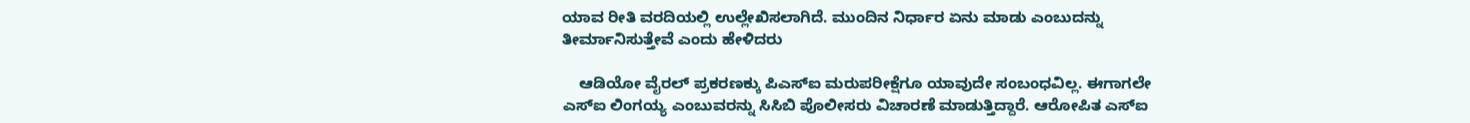ಯಾವ ರೀತಿ ವರದಿಯಲ್ಲಿ ಉಲ್ಲೇಖಿಸಲಾಗಿದೆ. ಮುಂದಿನ ನಿರ್ಧಾರ ಏನು ಮಾಡು ಎಂಬುದನ್ನು ತೀರ್ಮಾನಿಸುತ್ತೇವೆ ಎಂದು ಹೇಳಿದರು‌

    ಆಡಿಯೋ ವೈರಲ್ ಪ್ರಕರಣಕ್ಕು ಪಿಎಸ್ಐ ಮರುಪರೀಕ್ಷೆಗೂ ಯಾವುದೇ ಸಂಬಂಧವಿಲ್ಲ. ಈಗಾಗಲೇ ಎಸ್ಐ ಲಿಂಗಯ್ಯ ಎಂಬುವರನ್ನು ಸಿಸಿಬಿ ಪೊಲೀಸರು ವಿಚಾರಣೆ ಮಾಡುತ್ತಿದ್ದಾರೆ. ಆರೋಪಿತ ಎಸ್ಐ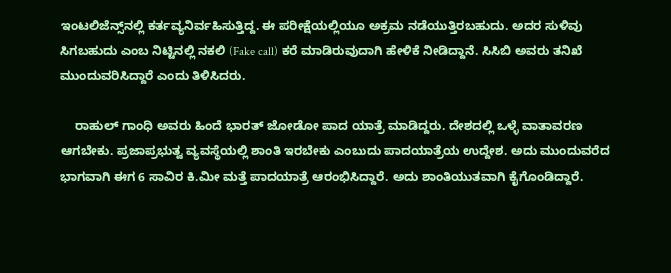ಇಂಟಲಿಜೆನ್ಸ್‌ನಲ್ಲಿ ಕರ್ತವ್ಯನಿರ್ವಹಿಸುತ್ತಿದ್ದ. ಈ ಪರೀಕ್ಷೆಯಲ್ಲಿಯೂ ಅಕ್ರಮ ನಡೆಯುತ್ತಿರಬಹುದು. ಅದರ ಸುಳಿವು ಸಿಗಬಹುದು ಎಂಬ ನಿಟ್ಟಿನಲ್ಲಿ ನಕಲಿ (Fake call) ಕರೆ ಮಾಡಿರುವುದಾಗಿ ಹೇಳಿಕೆ ನೀಡಿದ್ದಾನೆ. ಸಿಸಿಬಿ ಅವರು ತನಿಖೆ ಮುಂದುವರಿಸಿದ್ದಾರೆ ಎಂದು ತಿಳಿಸಿದರು.

    ರಾಹುಲ್ ಗಾಂಧಿ ಅವರು ಹಿಂದೆ ಭಾರತ್ ಜೋಡೋ ಪಾದ ಯಾತ್ರೆ ಮಾಡಿದ್ದರು. ದೇಶದಲ್ಲಿ ಒಳ್ಳೆ ವಾತಾವರಣ ಆಗಬೇಕು. ಪ್ರಜಾಪ್ರಭುತ್ವ ವ್ಯವಸ್ಥೆಯಲ್ಲಿ ಶಾಂತಿ ಇರಬೇಕು ಎಂಬುದು ಪಾದಯಾತ್ರೆಯ ಉದ್ದೇಶ. ಅದು ಮುಂದುವರೆದ ಭಾಗವಾಗಿ ಈಗ 6 ಸಾವಿರ ಕಿ.ಮೀ ಮತ್ತೆ ಪಾದಯಾತ್ರೆ ಆರಂಭಿಸಿದ್ದಾರೆ. ಅದು ಶಾಂತಿಯುತವಾಗಿ ಕೈಗೊಂಡಿದ್ದಾರೆ.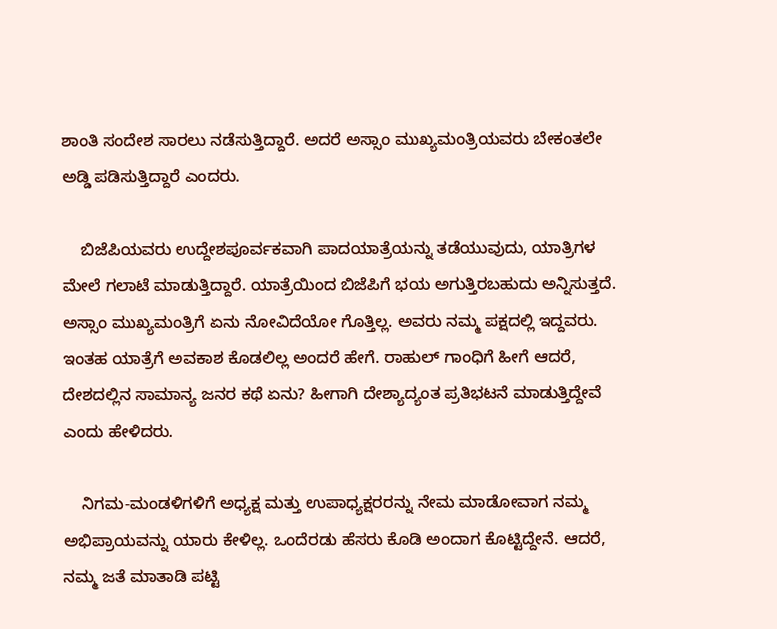ಶಾಂತಿ ಸಂದೇಶ ಸಾರಲು ನಡೆಸುತ್ತಿದ್ದಾರೆ. ಅದರೆ ಅಸ್ಸಾಂ ಮುಖ್ಯಮಂತ್ರಿಯವರು ಬೇಕಂತಲೇ ಅಡ್ಡಿ ‌ಪಡಿಸುತ್ತಿದ್ದಾರೆ ಎಂದರು.

    ಬಿಜೆಪಿಯವರು ಉದ್ದೇಶಪೂರ್ವಕವಾಗಿ ಪಾದಯಾತ್ರೆಯನ್ನು ತಡೆಯುವುದು, ಯಾತ್ರಿಗಳ ಮೇಲೆ ಗಲಾಟೆ ಮಾಡುತ್ತಿದ್ದಾರೆ. ಯಾತ್ರೆಯಿಂದ ಬಿಜೆಪಿಗೆ ಭಯ ಅಗುತ್ತಿರಬಹುದು ಅನ್ನಿಸುತ್ತದೆ. ಅಸ್ಸಾಂ ಮುಖ್ಯಮಂತ್ರಿಗೆ ಏನು ನೋವಿದೆಯೋ ಗೊತ್ತಿಲ್ಲ. ಅವರು ನಮ್ಮ ಪಕ್ಷದಲ್ಲಿ ಇದ್ದವರು. ಇಂತಹ ಯಾತ್ರೆಗೆ ಅವಕಾಶ ಕೊಡಲಿಲ್ಲ ಅಂದರೆ ಹೇಗೆ. ರಾಹುಲ್ ಗಾಂಧಿಗೆ ಹೀಗೆ ಆದರೆ, ದೇಶದಲ್ಲಿನ ಸಾಮಾನ್ಯ ಜನರ ಕಥೆ ಏನು? ಹೀಗಾಗಿ ದೇಶ್ಯಾದ್ಯಂತ ಪ್ರತಿಭಟನೆ ಮಾಡುತ್ತಿದ್ದೇವೆ ಎಂದು ಹೇಳಿದರು.

    ನಿಗಮ-ಮಂಡಳಿಗಳಿಗೆ ಅಧ್ಯಕ್ಷ ಮತ್ತು ಉಪಾಧ್ಯಕ್ಷರರನ್ನು ನೇಮ ಮಾಡೋವಾಗ ನಮ್ಮ ಅಭಿಪ್ರಾಯವನ್ನು ಯಾರು ಕೇಳಿಲ್ಲ. ಒಂದೆರಡು ಹೆಸರು ಕೊಡಿ ಅಂದಾಗ ಕೊಟ್ಟಿದ್ದೇನೆ. ಆದರೆ, ನಮ್ಮ ಜತೆ ಮಾತಾಡಿ ಪಟ್ಟಿ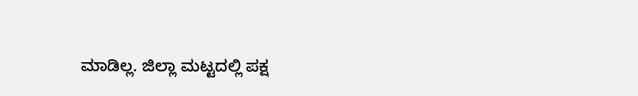ಮಾಡಿಲ್ಲ. ಜಿಲ್ಲಾ ಮಟ್ಟದಲ್ಲಿ ಪಕ್ಷ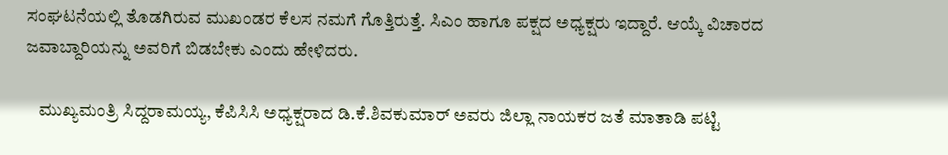ಸಂಘಟನೆಯಲ್ಲಿ ತೊಡಗಿರುವ ಮುಖಂಡರ ಕೆಲಸ ನಮಗೆ ಗೊತ್ತಿರುತ್ತೆ. ಸಿಎಂ ಹಾಗೂ ಪಕ್ಷದ ‌ಅಧ್ಯಕ್ಷರು ಇದ್ದಾರೆ. ಆಯ್ಕೆ ವಿಚಾರದ ಜವಾಬ್ದಾರಿಯನ್ನು ಅವರಿಗೆ ಬಿಡಬೇಕು ಎಂದು ಹೇಳಿದರು.

    ಮುಖ್ಯಮಂತ್ರಿ ಸಿದ್ದರಾಮಯ್ಯ, ಕೆಪಿಸಿಸಿ ಅಧ್ಯಕ್ಷರಾದ ಡಿ.ಕೆ.ಶಿವಕುಮಾರ್ ಅವರು ಜಿಲ್ಲಾ ನಾಯಕರ ಜತೆ ಮಾತಾಡಿ ಪಟ್ಟಿ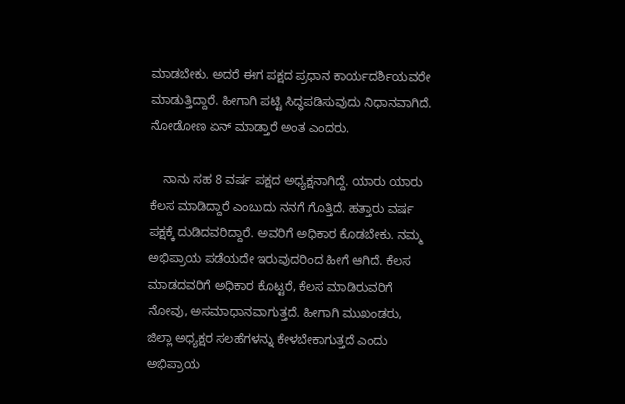ಮಾಡಬೇಕು. ಅದರೆ ಈಗ ಪಕ್ಷದ ಪ್ರಧಾನ ಕಾರ್ಯದರ್ಶಿಯವರೇ ಮಾಡುತ್ತಿದ್ದಾರೆ. ಹೀಗಾಗಿ‌ ಪಟ್ಟಿ ಸಿದ್ಧಪಡಿಸುವುದು ನಿಧಾನವಾಗಿದೆ. ನೋಡೋಣ ಏನ್ ಮಾಡ್ತಾರೆ ಅಂತ ಎಂದರು.

    ನಾನು ಸಹ 8 ವರ್ಷ ಪಕ್ಷದ ಅಧ್ಯಕ್ಷನಾಗಿದ್ದೆ. ಯಾರು ಯಾರು ಕೆಲಸ ಮಾಡಿದ್ದಾರೆ ಎಂಬುದು ನನಗೆ ಗೊತ್ತಿದೆ. ಹತ್ತಾರು ವರ್ಷ ಪಕ್ಷಕ್ಕೆ ದುಡಿದವರಿದ್ದಾರೆ. ಅವರಿಗೆ ಅಧಿಕಾರ ಕೊಡಬೇಕು. ನಮ್ಮ ಅಭಿಪ್ರಾಯ ಪಡೆಯದೇ ಇರುವುದರಿಂದ ಹೀಗೆ ಆಗಿದೆ. ಕೆಲಸ ಮಾಡದವರಿಗೆ ಅಧಿಕಾರ ಕೊಟ್ಟರೆ, ಕೆಲಸ ಮಾಡಿರುವರಿಗೆ ನೋವು, ಅಸಮಾಧಾನವಾಗುತ್ತದೆ. ಹೀಗಾಗಿ ಮುಖಂಡರು, ಜಿಲ್ಲಾ ಅಧ್ಯಕ್ಷರ ಸಲಹೆಗಳನ್ನು ಕೇಳಬೇಕಾಗುತ್ತದೆ ಎಂದು ಅಭಿಪ್ರಾಯ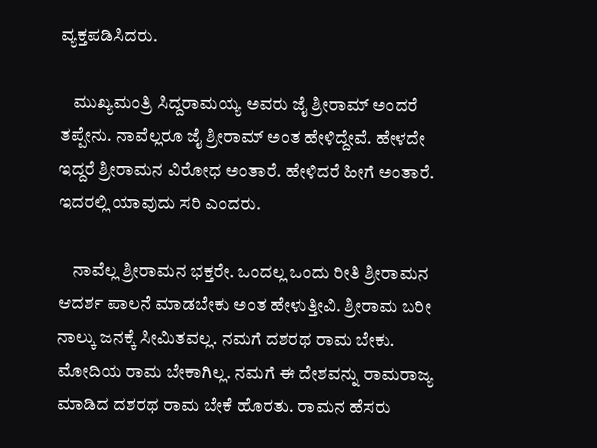ವ್ಯಕ್ತಪಡಿಸಿದರು.

    ಮುಖ್ಯಮಂತ್ರಿ ಸಿದ್ದರಾಮಯ್ಯ ಅವರು ಜೈ ಶ್ರೀರಾಮ್ ಅಂದರೆ ತಪ್ಪೇನು. ನಾವೆಲ್ಲರೂ ಜೈ ಶ್ರೀರಾಮ್ ಅಂತ ಹೇಳಿದ್ದೇವೆ. ಹೇಳದೇ ಇದ್ದರೆ ಶ್ರೀರಾಮನ ವಿರೋಧ ಅಂತಾರೆ. ಹೇಳಿದರೆ ಹೀಗೆ ಅಂತಾರೆ. ಇದರಲ್ಲಿ ಯಾವುದು ಸರಿ ಎಂದರು.

    ನಾವೆಲ್ಲ ಶ್ರೀರಾಮನ ಭಕ್ತರೇ. ಒಂದಲ್ಲ ಒಂದು ರೀತಿ ಶ್ರೀರಾಮನ ಆದರ್ಶ ಪಾಲನೆ ಮಾಡಬೇಕು ಅಂತ ಹೇಳುತ್ತೀವಿ. ಶ್ರೀರಾಮ ಬರೀ ನಾಲ್ಕು ಜನಕ್ಕೆ ಸೀಮಿತವಲ್ಲ. ನಮಗೆ ದಶರಥ ರಾಮ ಬೇಕು. ಮೋದಿಯ ರಾಮ ಬೇಕಾಗಿಲ್ಲ. ನಮಗೆ ಈ ದೇಶವನ್ನು ರಾಮರಾಜ್ಯ ಮಾಡಿದ ದಶರಥ ರಾಮ ಬೇಕೆ ಹೊರತು. ರಾಮನ ಹೆಸರು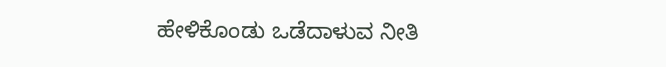ಹೇಳಿಕೊಂಡು ಒಡೆದಾಳುವ ನೀತಿ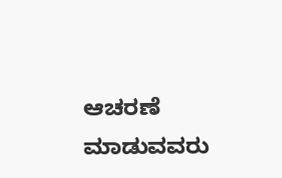ಆಚರಣೆ ಮಾಡುವವರು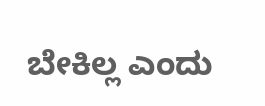ಬೇಕಿಲ್ಲ ಎಂದು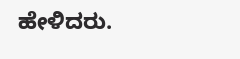ಹೇಳಿದರು.